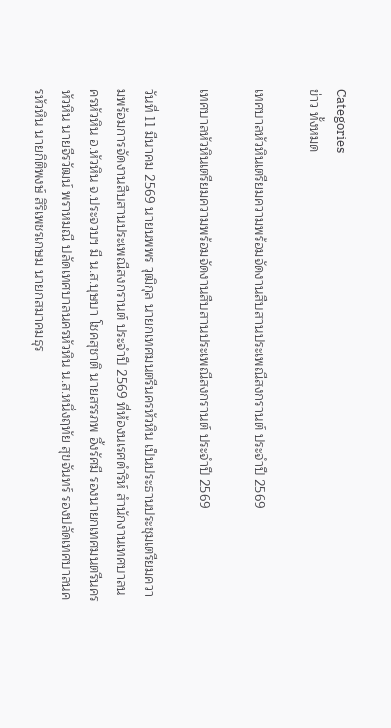Categories
ข่าว ทั้งหมด

เทศบาลหัวหินเตรียมความพร้อมจัดงานสืบสานประเพณีสงกรานต์ ประจำปี 2569

เทศบาลหัวหินเตรียมความพร้อมจัดงานสืบสานประเพณีสงกรานต์ ประจำปี 2569

วันที่ 11 มีนาคม 2569 นายนพพร วุฒิกุล นายกเทศมนตรีนครหัวหิน เป็นประธานประชุมเตรียมความพร้อมการจัดงานสืบสานประเพณีสงกรานต์ ประจำปี 2569 ที่ห้องนเรศดำริห์ สำนักงานเทศบาลนครหัวหิน อ.หัวหิน จ.ประจวบฯ มี น.ส.บุษบา โชคสุชาติ นายสรรภพ อึ้งรัศมี รองนายกเทศมนตรีนครหัวหิน นายจีรวัฒน์ พราหมณี ปลัดเทศบาลนครหัวหิน น.ส.หนึ่งฤทัย สุขจันทร์ รองปลัดเทศบาลนครหัวหิน นายกิติพงษ์ สิริเพชรเกษม นายกสมาคมธุร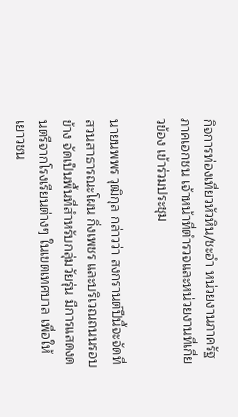กิจการท่องเที่ยวหัวหิน/ชะอำ หน่วยงานภาครัฐ ภาคเอกชน เจ้าหน้าที่ตำรวจและหน่วยงานที่เกี่ยวข้อง เข้าร่วมประชุม

นายนพพร วุฒิกุล กล่าวว่า สงกรานต์ปีนี้จะจัดที่สวนสาธารณะโผน กิ่งเพชร และบริเวณถนนรอบข้าง จัดเป็นพื้นที่สำหรับกลุ่มวัยรุ่น มีการแสดงดนตรีจากโรงเรียนต่างๆ ในเขตเทศบาล เพื่อให้เยาวชน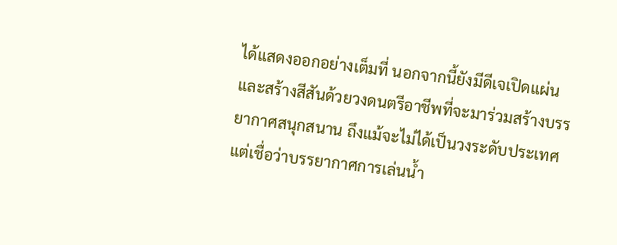ได้แสดงออกอย่างเต็มที่ นอกจากนี้ยังมีดีเจเปิดแผ่น และสร้างสีสันด้วยวงดนตรีอาชีพที่จะมาร่วมสร้างบรรยากาศสนุกสนาน ถึงแม้จะไม่ได้เป็นวงระดับประเทศ แต่เชื่อว่าบรรยากาศการเล่นน้ำ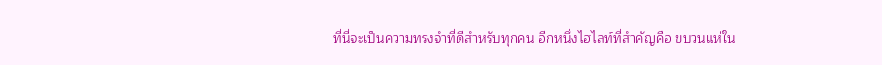ที่นี่จะเป็นความทรงจำที่ดีสำหรับทุกคน อีกหนึ่งไฮไลท์ที่สำคัญคือ ขบวนแห่ใน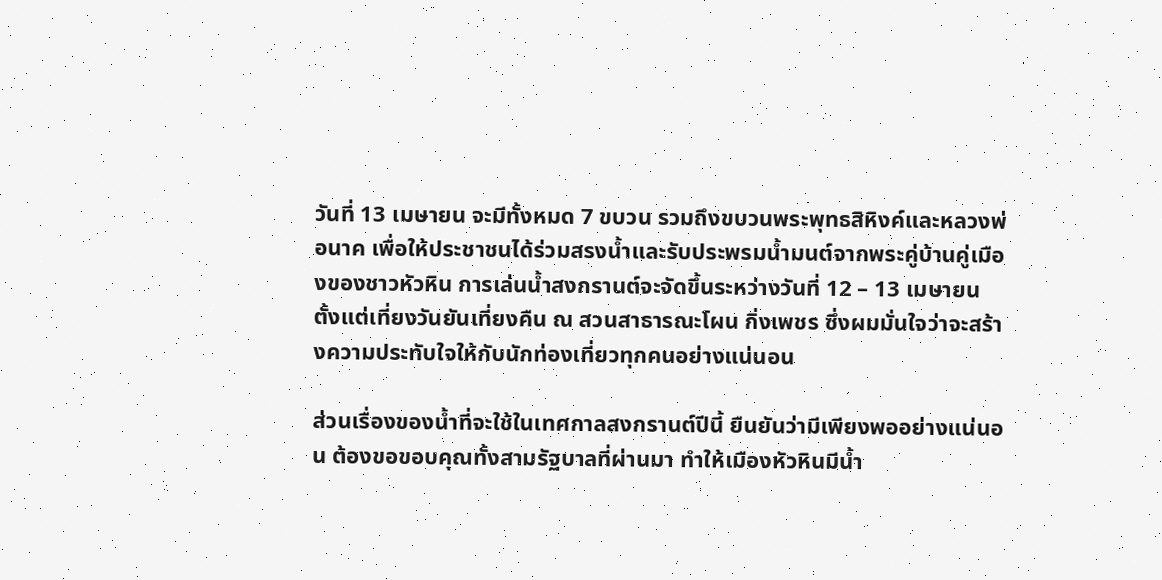วันที่ 13 เมษายน จะมีทั้งหมด 7 ขบวน รวมถึงขบวนพระพุทธสิหิงค์และหลวงพ่อนาค เพื่อให้ประชาชนได้ร่วมสรงน้ำและรับประพรมน้ำมนต์จากพระคู่บ้านคู่เมืองของชาวหัวหิน การเล่นน้ำสงกรานต์จะจัดขึ้นระหว่างวันที่ 12 – 13 เมษายน ตั้งแต่เที่ยงวันยันเที่ยงคืน ณ สวนสาธารณะโผน กิ่งเพชร ซึ่งผมมั่นใจว่าจะสร้างความประทับใจให้กับนักท่องเที่ยวทุกคนอย่างแน่นอน

ส่วนเรื่องของน้ำที่จะใช้ในเทศกาลสงกรานต์ปีนี้ ยืนยันว่ามีเพียงพออย่างแน่นอน ต้องขอขอบคุณทั้งสามรัฐบาลที่ผ่านมา ทำให้เมืองหัวหินมีน้ำ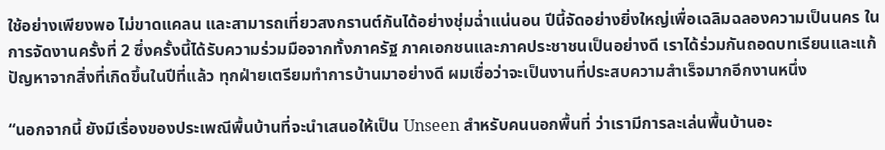ใช้อย่างเพียงพอ ไม่ขาดแคลน และสามารถเที่ยวสงกรานต์กันได้อย่างชุ่มฉ่ำแน่นอน ปีนี้จัดอย่างยิ่งใหญ่เพื่อเฉลิมฉลองความเป็นนคร ในการจัดงานครั้งที่ 2 ซึ่งครั้งนี้ได้รับความร่วมมือจากทั้งภาครัฐ ภาคเอกชนและภาคประชาชนเป็นอย่างดี เราได้ร่วมกันถอดบทเรียนและแก้ปัญหาจากสิ่งที่เกิดขึ้นในปีที่แล้ว ทุกฝ่ายเตรียมทำการบ้านมาอย่างดี ผมเชื่อว่าจะเป็นงานที่ประสบความสำเร็จมากอีกงานหนึ่ง

“นอกจากนี้ ยังมีเรื่องของประเพณีพื้นบ้านที่จะนำเสนอให้เป็น Unseen สำหรับคนนอกพื้นที่ ว่าเรามีการละเล่นพื้นบ้านอะ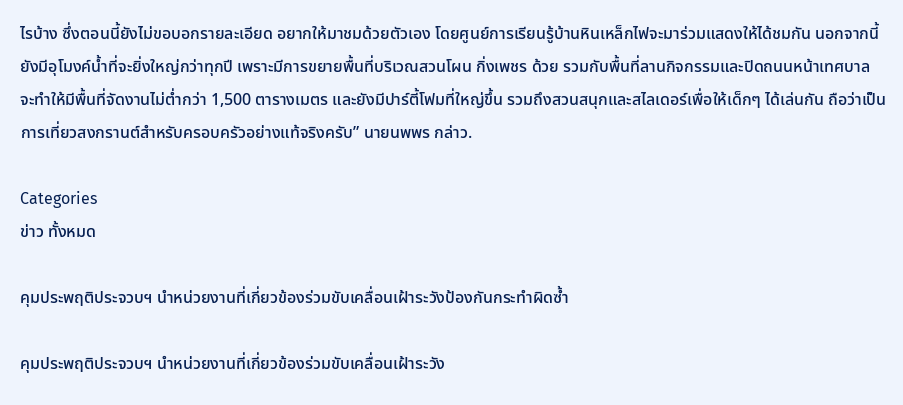ไรบ้าง ซึ่งตอนนี้ยังไม่ขอบอกรายละเอียด อยากให้มาชมด้วยตัวเอง โดยศูนย์การเรียนรู้บ้านหินเหล็กไฟจะมาร่วมแสดงให้ได้ชมกัน นอกจากนี้ยังมีอุโมงค์น้ำที่จะยิ่งใหญ่กว่าทุกปี เพราะมีการขยายพื้นที่บริเวณสวนโผน กิ่งเพชร ด้วย รวมกับพื้นที่ลานกิจกรรมและปิดถนนหน้าเทศบาล จะทำให้มีพื้นที่จัดงานไม่ต่ำกว่า 1,500 ตารางเมตร และยังมีปาร์ตี้โฟมที่ใหญ่ขึ้น รวมถึงสวนสนุกและสไลเดอร์เพื่อให้เด็กๆ ได้เล่นกัน ถือว่าเป็นการเที่ยวสงกรานต์สำหรับครอบครัวอย่างแท้จริงครับ” นายนพพร กล่าว.

Categories
ข่าว ทั้งหมด

คุมประพฤติประจวบฯ นำหน่วยงานที่เกี่ยวข้องร่วมขับเคลื่อนเฝ้าระวังป้องกันกระทำผิดซ้ำ

คุมประพฤติประจวบฯ นำหน่วยงานที่เกี่ยวข้องร่วมขับเคลื่อนเฝ้าระวัง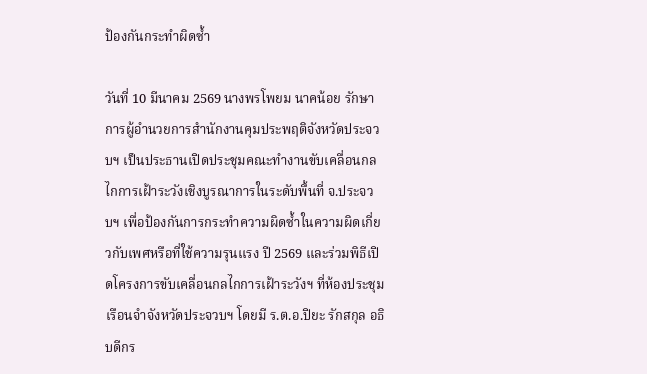ป้องกันกระทำผิดซ้ำ

วันที่ 10 มีนาคม 2569 นางพรโพยม นาคน้อย รักษาการผู้อำนวยการสำนักงานคุมประพฤติจังหวัดประจวบฯ เป็นประธานเปิดประชุมคณะทำงานขับเคลื่อนกลไกการเฝ้าระวังเชิงบูรณาการในระดับพื้นที่ จ.ประจวบฯ เพื่อป้องกันการกระทำความผิดซ้ำในความผิดเกี่ยวกับเพศหรือที่ใช้ความรุนแรง ปี 2569 และร่วมพิธีเปิดโครงการขับเคลื่อนกลไกการเฝ้าระวังฯ ที่ห้องประชุมเรือนจำจังหวัดประจวบฯ โดยมี ร.ต.อ.ปิยะ รักสกุล อธิบดีกร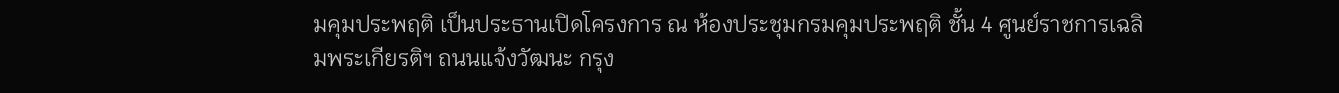มคุมประพฤติ เป็นประธานเปิดโครงการ ณ ห้องประชุมกรมคุมประพฤติ ชั้น 4 ศูนย์ราชการเฉลิมพระเกียรติฯ ถนนแจ้งวัฒนะ กรุง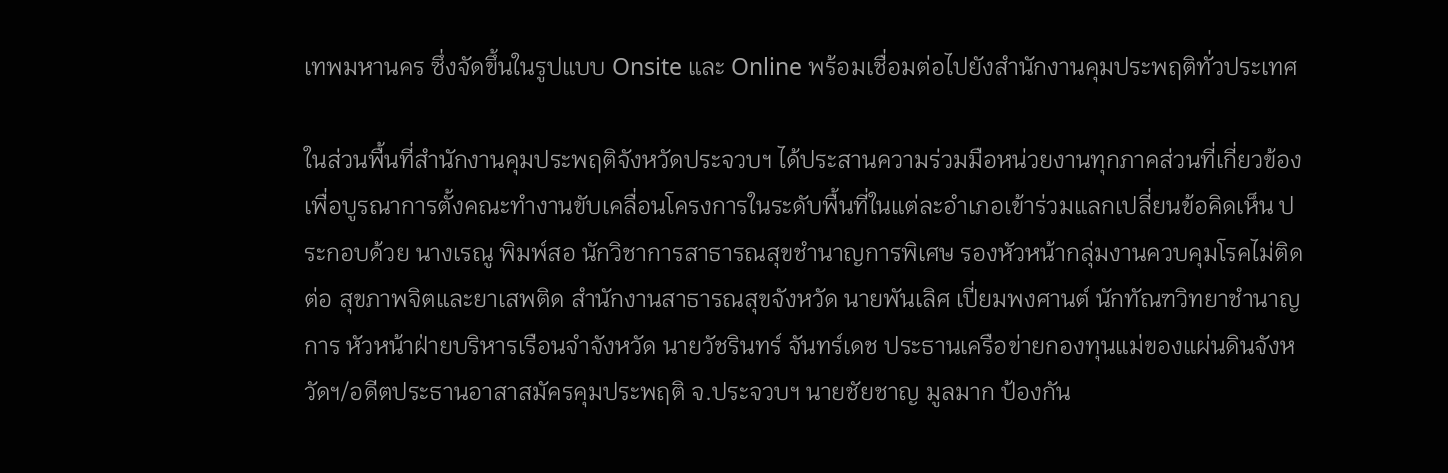เทพมหานคร ซึ่งจัดขึ้นในรูปแบบ Onsite และ Online พร้อมเชื่อมต่อไปยังสำนักงานคุมประพฤติทั่วประเทศ

ในส่วนพื้นที่สำนักงานคุมประพฤติจังหวัดประจวบฯ ได้ประสานความร่วมมือหน่วยงานทุกภาคส่วนที่เกี่ยวข้อง เพื่อบูรณาการตั้งคณะทำงานขับเคลื่อนโครงการในระดับพื้นที่ในแต่ละอำเภอเข้าร่วมแลกเปลี่ยนข้อคิดเห็น ประกอบด้วย นางเรณู พิมพ์สอ นักวิชาการสาธารณสุขชำนาญการพิเศษ รองหัวหน้ากลุ่มงานควบคุมโรคไม่ติดต่อ สุขภาพจิตและยาเสพติด สำนักงานสาธารณสุขจังหวัด นายพันเลิศ เปี่ยมพงศานต์ นักทัณฑวิทยาชำนาญการ หัวหน้าฝ่ายบริหารเรือนจำจังหวัด นายวัชรินทร์ จันทร์เดช ประธานเครือข่ายกองทุนแม่ของแผ่นดินจังหวัดฯ/อดีตประธานอาสาสมัครคุมประพฤติ จ.ประจวบฯ นายชัยชาญ มูลมาก ป้องกัน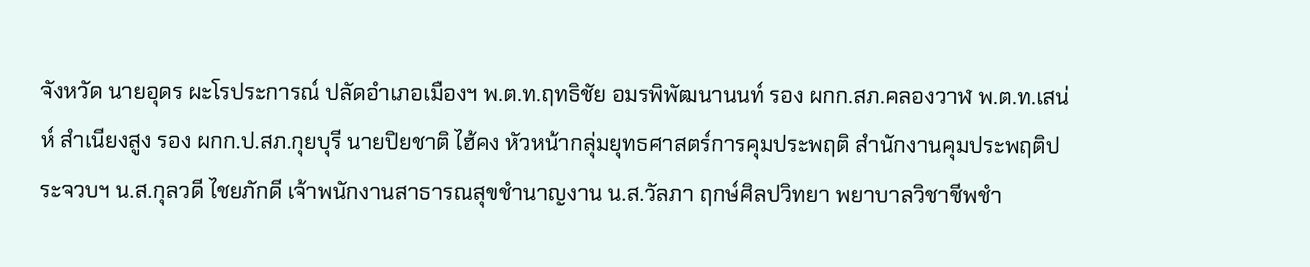จังหวัด นายอุดร ผะโรประการณ์ ปลัดอำเภอเมืองฯ พ.ต.ท.ฤทธิชัย อมรพิพัฒนานนท์ รอง ผกก.สภ.คลองวาฬ พ.ต.ท.เสน่ห์ สำเนียงสูง รอง ผกก.ป.สภ.กุยบุรี นายปิยชาติ ไฮ้คง หัวหน้ากลุ่มยุทธศาสตร์การคุมประพฤติ สำนักงานคุมประพฤติประจวบฯ น.ส.กุลวดี ไชยภักดี เจ้าพนักงานสาธารณสุขชำนาญงาน น.ส.วัลภา ฤกษ์ศิลปวิทยา พยาบาลวิชาชีพชำ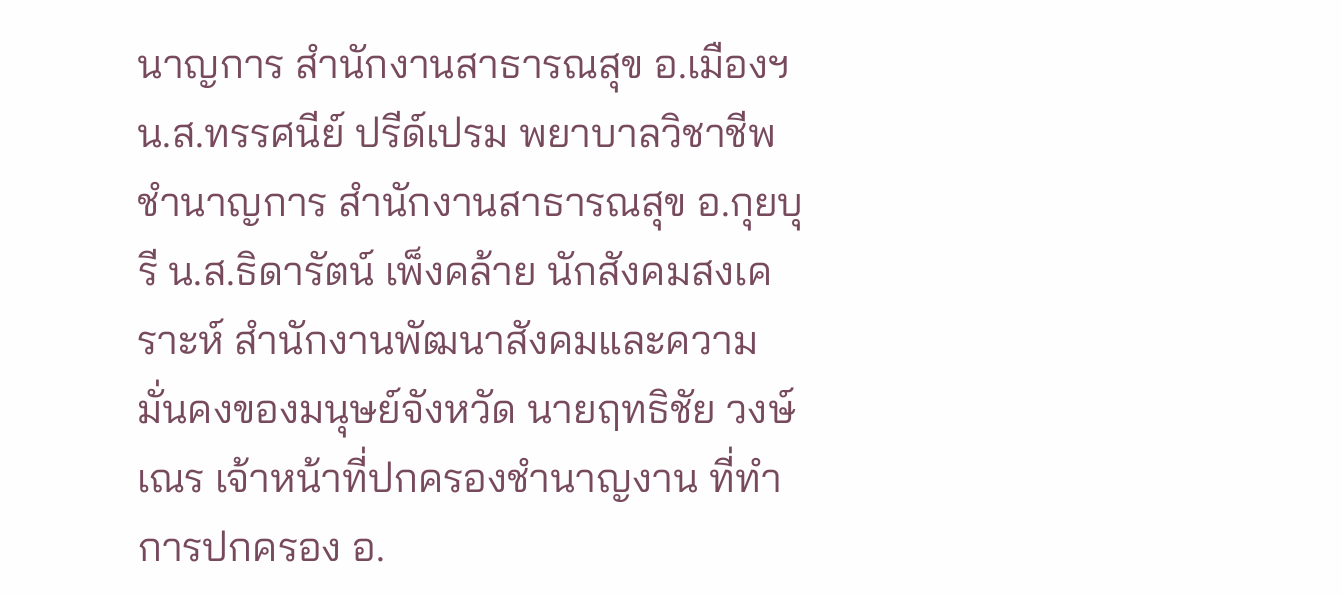นาญการ สำนักงานสาธารณสุข อ.เมืองฯ น.ส.ทรรศนีย์ ปรีด์เปรม พยาบาลวิชาชีพชำนาญการ สำนักงานสาธารณสุข อ.กุยบุรี น.ส.ธิดารัตน์ เพ็งคล้าย นักสังคมสงเคราะห์ สำนักงานพัฒนาสังคมและความมั่นคงของมนุษย์จังหวัด นายฤทธิชัย วงษ์เณร เจ้าหน้าที่ปกครองชำนาญงาน ที่ทำการปกครอง อ.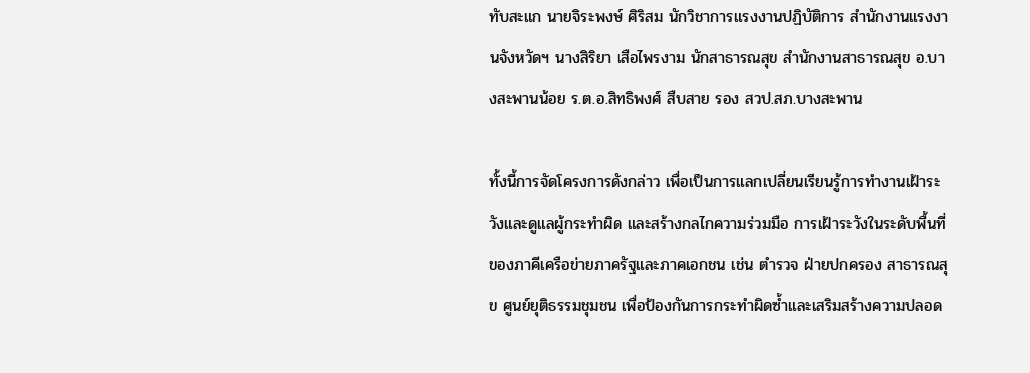ทับสะแก นายจิระพงษ์ ศิริสม นักวิชาการแรงงานปฏิบัติการ สำนักงานแรงงานจังหวัดฯ นางสิริยา เสือไพรงาม นักสาธารณสุข สำนักงานสาธารณสุข อ.บางสะพานน้อย ร.ต.อ.สิทธิพงศ์ สืบสาย รอง สวป.สภ.บางสะพาน

ทั้งนี้การจัดโครงการดังกล่าว เพื่อเป็นการแลกเปลี่ยนเรียนรู้การทำงานเฝ้าระวังและดูแลผู้กระทำผิด และสร้างกลไกความร่วมมือ การเฝ้าระวังในระดับพื้นที่ของภาคีเครือข่ายภาครัฐและภาคเอกชน เช่น ตำรวจ ฝ่ายปกครอง สาธารณสุข ศูนย์ยุติธรรมชุมชน เพื่อป้องกันการกระทำผิดซ้ำและเสริมสร้างความปลอด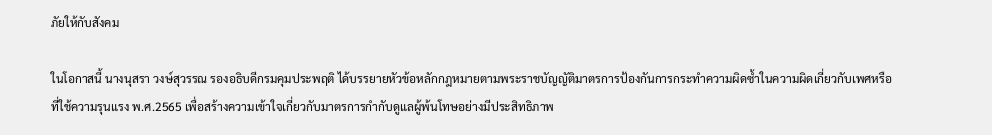ภัยให้กับสังคม

ในโอกาสนี้ นางนุสรา วงษ์สุวรรณ รองอธิบดีกรมคุมประพฤติ ได้บรรยายหัวข้อหลักกฎหมายตามพระราชบัญญัติมาตรการป้องกันการกระทำความผิดซ้ำในความผิดเกี่ยวกับเพศหรือที่ใช้ความรุนแรง พ.ศ.2565 เพื่อสร้างความเข้าใจเกี่ยวกับมาตรการกำกับดูแลผู้พ้นโทษอย่างมีประสิทธิภาพ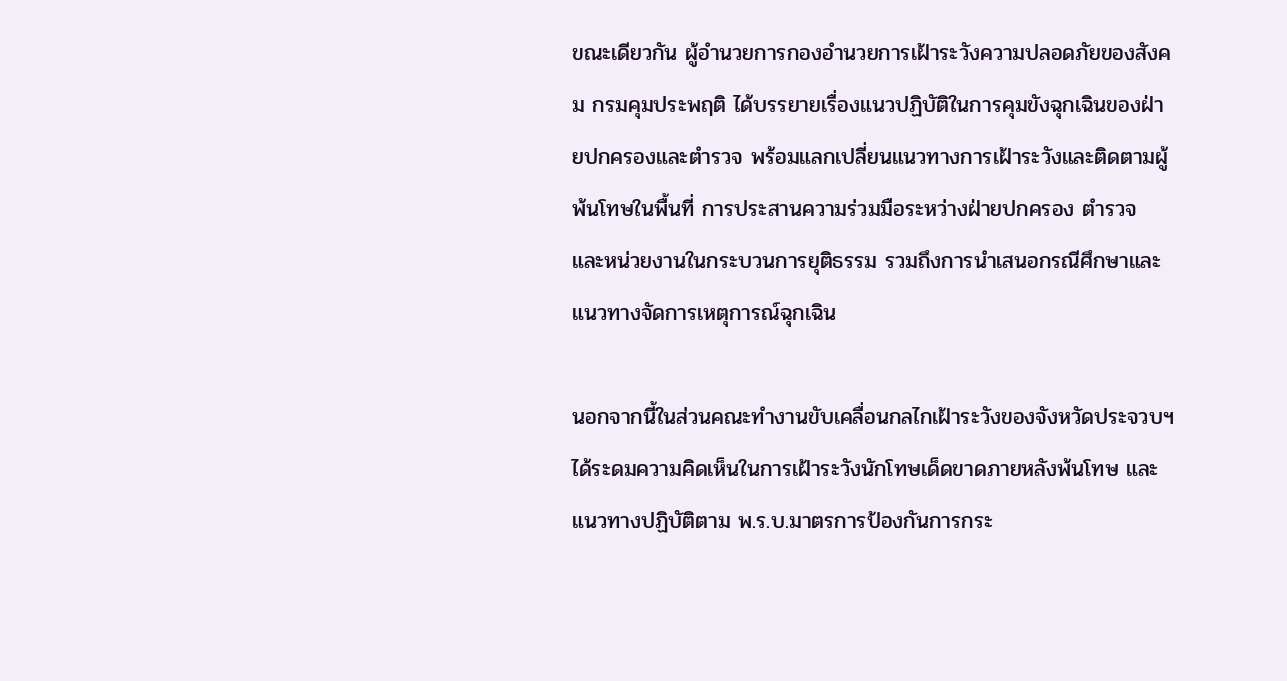ขณะเดียวกัน ผู้อำนวยการกองอำนวยการเฝ้าระวังความปลอดภัยของสังคม กรมคุมประพฤติ ได้บรรยายเรื่องแนวปฏิบัติในการคุมขังฉุกเฉินของฝ่ายปกครองและตำรวจ พร้อมแลกเปลี่ยนแนวทางการเฝ้าระวังและติดตามผู้พ้นโทษในพื้นที่ การประสานความร่วมมือระหว่างฝ่ายปกครอง ตำรวจ และหน่วยงานในกระบวนการยุติธรรม รวมถึงการนำเสนอกรณีศึกษาและแนวทางจัดการเหตุการณ์ฉุกเฉิน

นอกจากนี้ในส่วนคณะทำงานขับเคลื่อนกลไกเฝ้าระวังของจังหวัดประจวบฯ ได้ระดมความคิดเห็นในการเฝ้าระวังนักโทษเด็ดขาดภายหลังพ้นโทษ และแนวทางปฏิบัติตาม พ.ร.บ.มาตรการป้องกันการกระ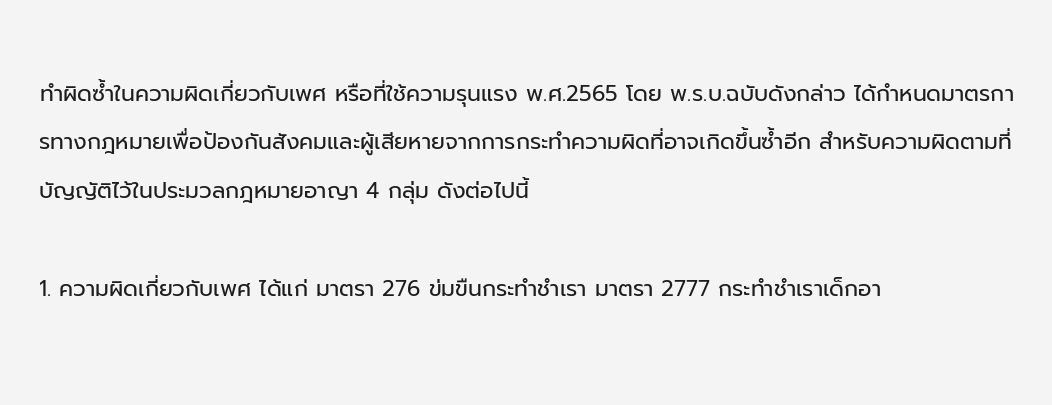ทำผิดซ้ำในความผิดเกี่ยวกับเพศ หรือที่ใช้ความรุนแรง พ.ศ.2565 โดย พ.ร.บ.ฉบับดังกล่าว ได้กำหนดมาตรการทางกฎหมายเพื่อป้องกันสังคมและผู้เสียหายจากการกระทำความผิดที่อาจเกิดขึ้นซ้ำอีก สำหรับความผิดตามที่บัญญัติไว้ในประมวลกฎหมายอาญา 4 กลุ่ม ดังต่อไปนี้

1. ความผิดเกี่ยวกับเพศ ได้แก่ มาตรา 276 ข่มขืนกระทำชำเรา มาตรา 2777 กระทำชำเราเด็กอา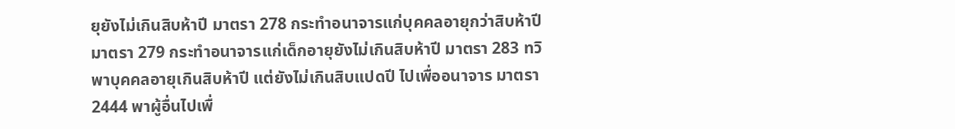ยุยังไม่เกินสิบห้าปี มาตรา 278 กระทำอนาจารแก่บุคคลอายุกว่าสิบห้าปี มาตรา 279 กระทำอนาจารแก่เด็กอายุยังไม่เกินสิบห้าปี มาตรา 283 ทวิ พาบุคคลอายุเกินสิบห้าปี แต่ยังไม่เกินสิบแปดปี ไปเพื่ออนาจาร มาตรา 2444 พาผู้อื่นไปเพื่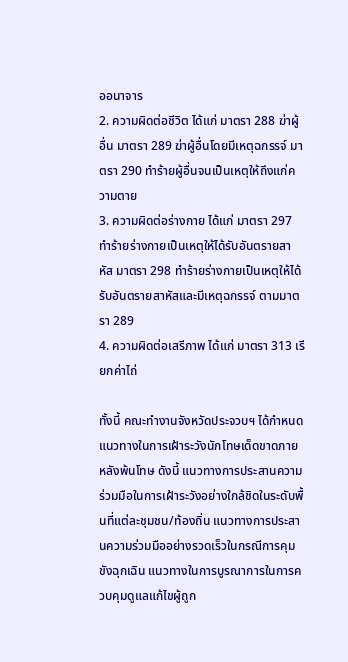ออนาจาร
2. ความผิดต่อชีวิต ได้แก่ มาตรา 288 ฆ่าผู้อื่น มาตรา 289 ฆ่าผู้อื่นโดยมีเหตุฉกรรจ์ มาตรา 290 ทำร้ายผู้อื่นจนเป็นเหตุให้ถึงแก่ความตาย
3. ความผิดต่อร่างกาย ได้แก่ มาตรา 297 ทำร้ายร่างกายเป็นเหตุให้ได้รับอันตรายสาหัส มาตรา 298 ทำร้ายร่างกายเป็นเหตุให้ได้รับอันตรายสาหัสและมีเหตุฉกรรจ์ ตามมาตรา 289
4. ความผิดต่อเสรีภาพ ได้แก่ มาตรา 313 เรียกค่าไถ่

ทั้งนี้ คณะทำงานจังหวัดประจวบฯ ได้กำหนดแนวทางในการเฝ้าระวังนักโทษเด็ดขาดภายหลังพ้นโทษ ดังนี้ แนวทางการประสานความร่วมมือในการเฝ้าระวังอย่างใกล้ชิดในระดับพื้นที่แต่ละชุมชน/ท้องถิ่น แนวทางการประสานความร่วมมืออย่างรวดเร็วในกรณีการคุมขังฉุกเฉิน แนวทางในการบูรณาการในการควบคุมดูแลแก้ไขผู้ถูก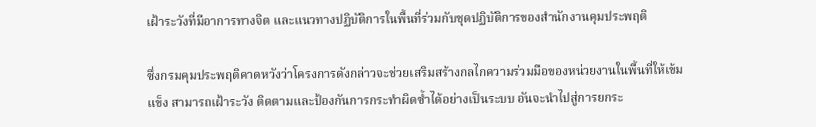เฝ้าระวังที่มีอาการทางจิต และแนวทางปฏิบัติการในพื้นที่ร่วมกับชุดปฏิบัติการของสำนักงานคุมประพฤติ

ซึ่งกรมคุมประพฤติคาดหวังว่าโครงการดังกล่าวจะช่วยเสริมสร้างกลไกความร่วมมือของหน่วยงานในพื้นที่ให้เข้มแข็ง สามารถเฝ้าระวัง ติดตามและป้องกันการกระทำผิดซ้ำได้อย่างเป็นระบบ อันจะนำไปสู่การยกระ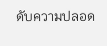ดับความปลอด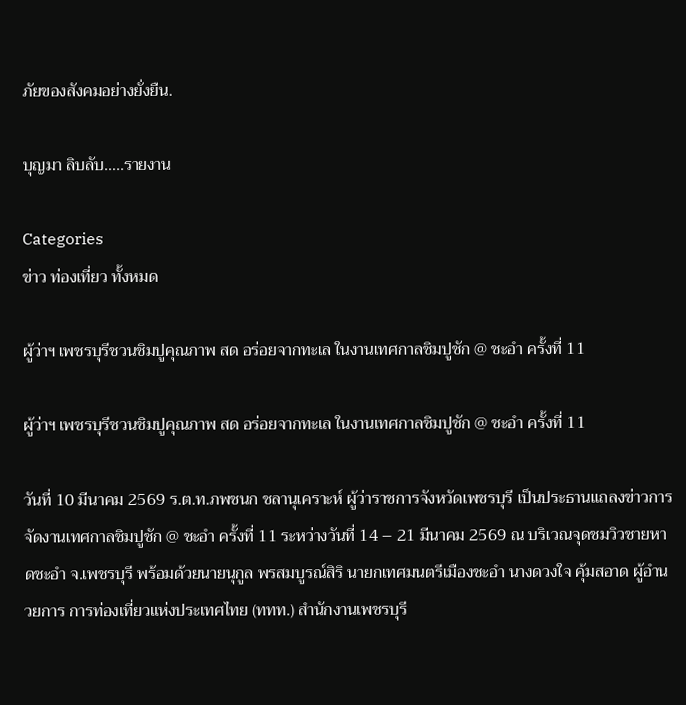ภัยของสังคมอย่างยั่งยืน.

บุญมา ลิบลับ…..รายงาน

Categories
ข่าว ท่องเที่ยว ทั้งหมด

ผู้ว่าฯ เพชรบุรีชวนชิมปูคุณภาพ สด อร่อยจากทะเล ในงานเทศกาลชิมปูชัก @ ชะอำ ครั้งที่ 11

ผู้ว่าฯ เพชรบุรีชวนชิมปูคุณภาพ สด อร่อยจากทะเล ในงานเทศกาลชิมปูชัก @ ชะอำ ครั้งที่ 11

วันที่ 10 มีนาคม 2569 ร.ต.ท.ภพชนก ชลานุเคราะห์ ผู้ว่าราชการจังหวัดเพชรบุรี เป็นประธานแถลงข่าวการจัดงานเทศกาลชิมปูชัก @ ชะอำ ครั้งที่ 11 ระหว่างวันที่ 14 – 21 มีนาคม 2569 ณ บริเวณจุดชมวิวชายหาดชะอำ จ.เพชรบุรี พร้อมด้วยนายนุกูล พรสมบูรณ์สิริ นายกเทศมนตรีเมืองชะอำ นางดวงใจ คุ้มสอาด ผู้อำนวยการ การท่องเที่ยวแห่งประเทศไทย (ททท.) สำนักงานเพชรบุรี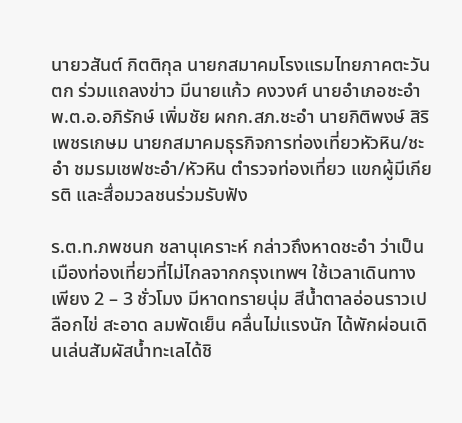นายวสันต์ กิตติกุล นายกสมาคมโรงแรมไทยภาคตะวันตก ร่วมแถลงข่าว มีนายแก้ว คงวงศ์ นายอำเภอชะอำ พ.ต.อ.อภิรักษ์ เพิ่มชัย ผกก.สภ.ชะอำ นายกิติพงษ์ สิริเพชรเกษม นายกสมาคมธุรกิจการท่องเที่ยวหัวหิน/ชะอำ ชมรมเชฟชะอำ/หัวหิน ตำรวจท่องเที่ยว แขกผู้มีเกียรติ และสื่อมวลชนร่วมรับฟัง

ร.ต.ท.ภพชนก ชลานุเคราะห์ กล่าวถึงหาดชะอำ ว่าเป็นเมืองท่องเที่ยวที่ไม่ไกลจากกรุงเทพฯ ใช้เวลาเดินทางเพียง 2 – 3 ชั่วโมง มีหาดทรายนุ่ม สีน้ำตาลอ่อนราวเปลือกไข่ สะอาด ลมพัดเย็น คลื่นไม่แรงนัก ได้พักผ่อนเดินเล่นสัมผัสน้ำทะเลได้ชิ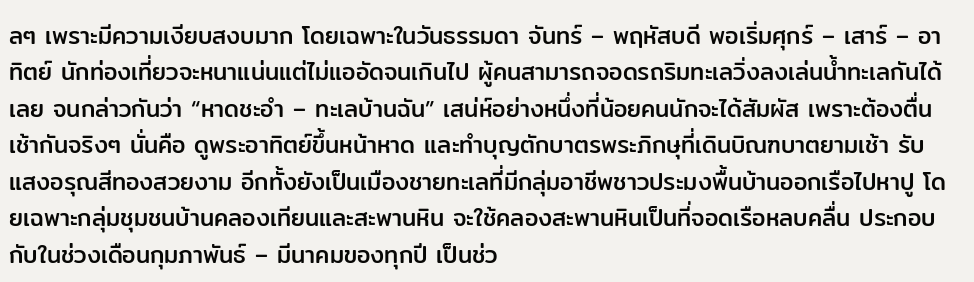ลๆ เพราะมีความเงียบสงบมาก โดยเฉพาะในวันธรรมดา จันทร์ – พฤหัสบดี พอเริ่มศุกร์ – เสาร์ – อาทิตย์ นักท่องเที่ยวจะหนาแน่นแต่ไม่แออัดจนเกินไป ผู้คนสามารถจอดรถริมทะเลวิ่งลงเล่นน้ำทะเลกันได้เลย จนกล่าวกันว่า “หาดชะอำ – ทะเลบ้านฉัน” เสน่ห์อย่างหนึ่งที่น้อยคนนักจะได้สัมผัส เพราะต้องตื่นเช้ากันจริงๆ นั่นคือ ดูพระอาทิตย์ขึ้นหน้าหาด และทำบุญตักบาตรพระภิกษุที่เดินบิณฑบาตยามเช้า รับแสงอรุณสีทองสวยงาม อีกทั้งยังเป็นเมืองชายทะเลที่มีกลุ่มอาชีพชาวประมงพื้นบ้านออกเรือไปหาปู โดยเฉพาะกลุ่มชุมชนบ้านคลองเทียนและสะพานหิน จะใช้คลองสะพานหินเป็นที่จอดเรือหลบคลื่น ประกอบกับในช่วงเดือนกุมภาพันธ์ – มีนาคมของทุกปี เป็นช่ว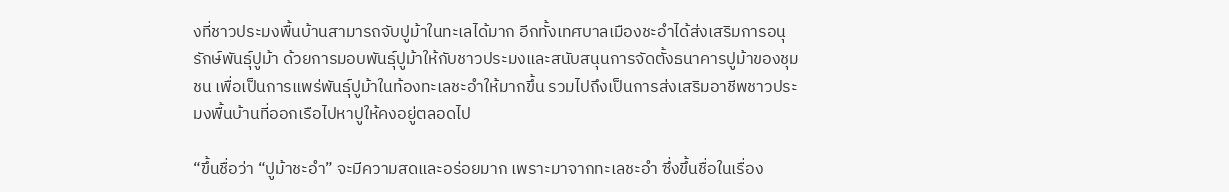งที่ชาวประมงพื้นบ้านสามารถจับปูม้าในทะเลได้มาก อีกทั้งเทศบาลเมืองชะอำได้ส่งเสริมการอนุรักษ์พันธุ์ปูม้า ด้วยการมอบพันธุ์ปูม้าให้กับชาวประมงและสนับสนุนการจัดตั้งธนาคารปูม้าของชุมชน เพื่อเป็นการแพร่พันธุ์ปูม้าในท้องทะเลชะอำให้มากขึ้น รวมไปถึงเป็นการส่งเสริมอาชีพชาวประมงพื้นบ้านที่ออกเรือไปหาปูให้คงอยู่ตลอดไป

“ขึ้นชื่อว่า “ปูม้าชะอำ” จะมีความสดและอร่อยมาก เพราะมาจากทะเลชะอำ ซึ่งขึ้นชื่อในเรื่อง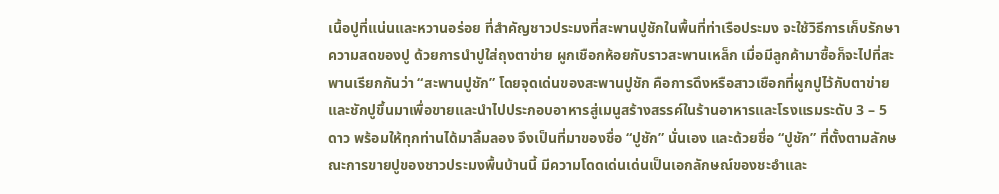เนื้อปูที่แน่นและหวานอร่อย ที่สำคัญชาวประมงที่สะพานปูชักในพื้นที่ท่าเรือประมง จะใช้วิธีการเก็บรักษาความสดของปู ด้วยการนำปูใส่ถุงตาข่าย ผูกเชือกห้อยกับราวสะพานเหล็ก เมื่อมีลูกค้ามาซื้อก็จะไปที่สะพานเรียกกันว่า “สะพานปูชัก” โดยจุดเด่นของสะพานปูชัก คือการดึงหรือสาวเชือกที่ผูกปูไว้กับตาข่ายและชักปูขึ้นมาเพื่อขายและนำไปประกอบอาหารสู่เมนูสร้างสรรค์ในร้านอาหารและโรงแรมระดับ 3 – 5 ดาว พร้อมให้ทุกท่านได้มาลิ้มลอง จึงเป็นที่มาของชื่อ “ปูชัก” นั่นเอง และด้วยชื่อ “ปูชัก” ที่ตั้งตามลักษณะการขายปูของชาวประมงพื้นบ้านนี้ มีความโดดเด่นเด่นเป็นเอกลักษณ์ของชะอำและ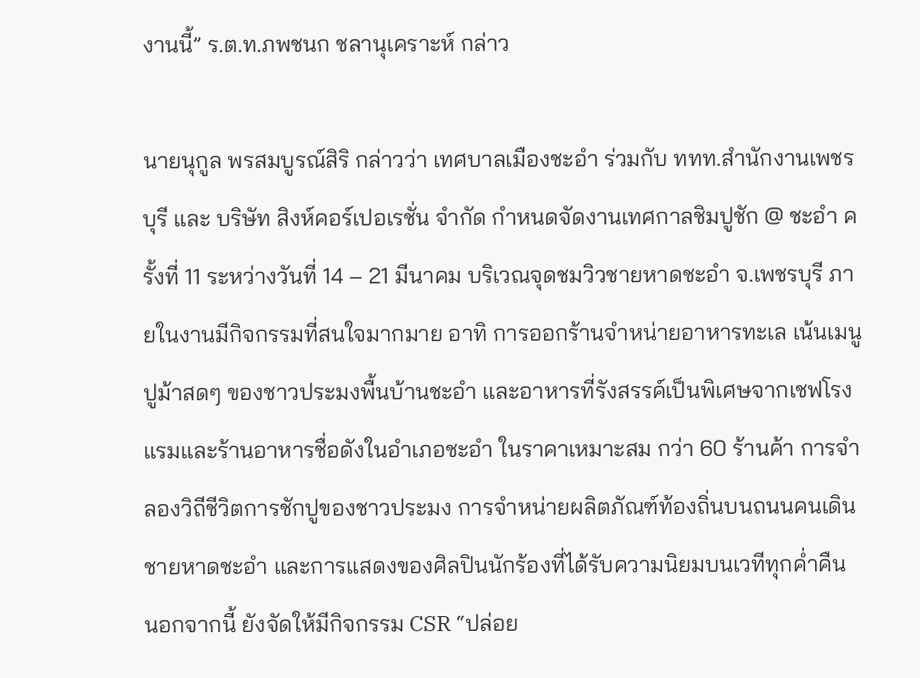งานนี้” ร.ต.ท.ภพชนก ชลานุเคราะห์ กล่าว

นายนุกูล พรสมบูรณ์สิริ กล่าวว่า เทศบาลเมืองชะอำ ร่วมกับ ททท.สำนักงานเพชรบุรี และ บริษัท สิงห์คอร์เปอเรชั่น จำกัด กำหนดจัดงานเทศกาลชิมปูชัก @ ชะอำ ครั้งที่ 11 ระหว่างวันที่ 14 – 21 มีนาคม บริเวณจุดชมวิวชายหาดชะอำ จ.เพชรบุรี ภายในงานมีกิจกรรมที่สนใจมากมาย อาทิ การออกร้านจำหน่ายอาหารทะเล เน้นเมนูปูม้าสดๆ ของชาวประมงพื้นบ้านชะอำ และอาหารที่รังสรรค์เป็นพิเศษจากเชฟโรงแรมและร้านอาหารชื่อดังในอำเภอชะอำ ในราคาเหมาะสม กว่า 60 ร้านค้า การจำลองวิถีชีวิตการชักปูของชาวประมง การจำหน่ายผลิตภัณฑ์ท้องถิ่นบนถนนคนเดินชายหาดชะอำ และการแสดงของศิลปินนักร้องที่ได้รับความนิยมบนเวทีทุกค่ำคืน นอกจากนี้ ยังจัดให้มีกิจกรรม CSR “ปล่อย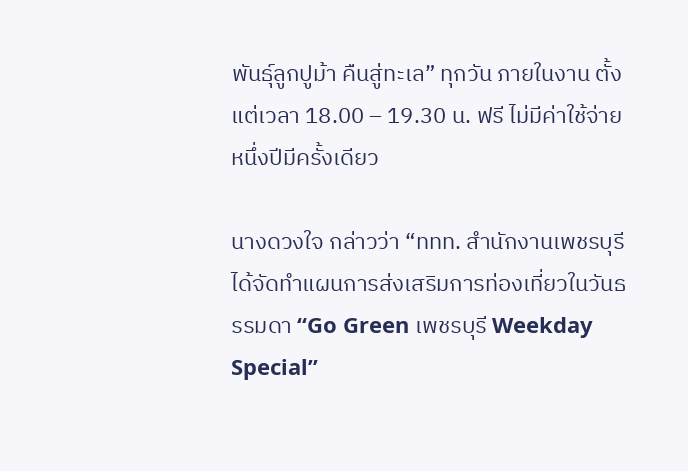พันธุ์ลูกปูม้า คืนสู่ทะเล” ทุกวัน ภายในงาน ตั้งแต่เวลา 18.00 – 19.30 น. ฟรี ไม่มีค่าใช้จ่าย หนึ่งปีมีครั้งเดียว

นางดวงใจ กล่าวว่า “ททท. สำนักงานเพชรบุรี ได้จัดทำแผนการส่งเสริมการท่องเที่ยวในวันธรรมดา “Go Green เพชรบุรี Weekday Special”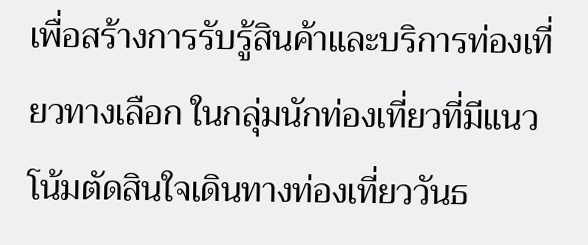เพื่อสร้างการรับรู้สินค้าและบริการท่องเที่ยวทางเลือก ในกลุ่มนักท่องเที่ยวที่มีแนวโน้มตัดสินใจเดินทางท่องเที่ยววันธ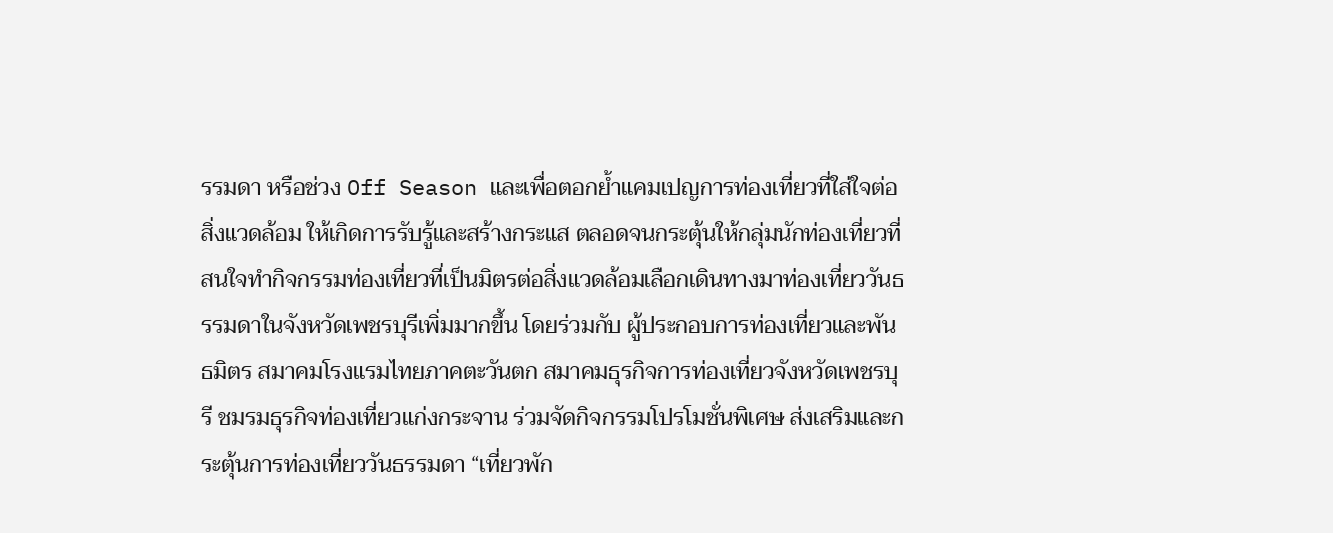รรมดา หรือช่วง Off Season และเพื่อตอกย้ำแคมเปญการท่องเที่ยวที่ใส่ใจต่อสิ่งแวดล้อม ให้เกิดการรับรู้และสร้างกระแส ตลอดจนกระตุ้นให้กลุ่มนักท่องเที่ยวที่สนใจทำกิจกรรมท่องเที่ยวที่เป็นมิตรต่อสิ่งแวดล้อมเลือกเดินทางมาท่องเที่ยววันธรรมดาในจังหวัดเพชรบุรีเพิ่มมากขึ้น โดยร่วมกับ ผู้ประกอบการท่องเที่ยวและพันธมิตร สมาคมโรงแรมไทยภาคตะวันตก สมาคมธุรกิจการท่องเที่ยวจังหวัดเพชรบุรี ชมรมธุรกิจท่องเที่ยวแก่งกระจาน ร่วมจัดกิจกรรมโปรโมชั่นพิเศษ ส่งเสริมและกระตุ้นการท่องเที่ยววันธรรมดา “เที่ยวพัก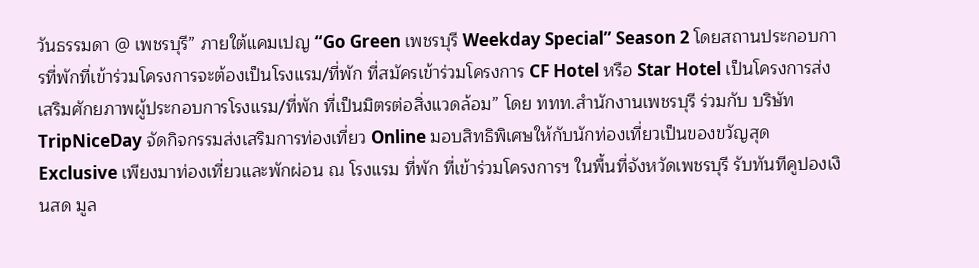วันธรรมดา @ เพชรบุรี” ภายใต้แคมเปญ “Go Green เพชรบุรี Weekday Special” Season 2 โดยสถานประกอบการที่พักที่เข้าร่วมโครงการจะต้องเป็นโรงแรม/ที่พัก ที่สมัครเข้าร่วมโครงการ CF Hotel หรือ Star Hotel เป็นโครงการส่งเสริมศักยภาพผู้ประกอบการโรงแรม/ที่พัก ที่เป็นมิตรต่อสิ่งแวดล้อม” โดย ททท.สำนักงานเพชรบุรี ร่วมกับ บริษัท TripNiceDay จัดกิจกรรมส่งเสริมการท่องเที่ยว Online มอบสิทธิพิเศษให้กับนักท่องเที่ยวเป็นของขวัญสุด Exclusive เพียงมาท่องเที่ยวและพักผ่อน ณ โรงแรม ที่พัก ที่เข้าร่วมโครงการฯ ในพื้นที่จังหวัดเพชรบุรี รับทันทีคูปองเงินสด มูล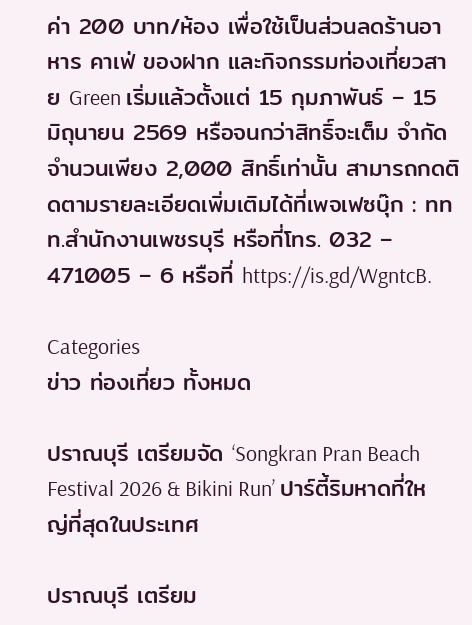ค่า 200 บาท/ห้อง เพื่อใช้เป็นส่วนลดร้านอาหาร คาเฟ่ ของฝาก และกิจกรรมท่องเที่ยวสาย Green เริ่มแล้วตั้งแต่ 15 กุมภาพันธ์ – 15 มิถุนายน 2569 หรือจนกว่าสิทธิ์จะเต็ม จำกัดจำนวนเพียง 2,000 สิทธิ์เท่านั้น สามารถกดติดตามรายละเอียดเพิ่มเติมได้ที่เพจเฟซบุ๊ก : ททท.สำนักงานเพชรบุรี หรือที่โทร. 032 – 471005 – 6 หรือที่ https://is.gd/WgntcB.

Categories
ข่าว ท่องเที่ยว ทั้งหมด

ปราณบุรี เตรียมจัด ‘Songkran Pran Beach Festival 2026 & Bikini Run’ ปาร์ตี้ริมหาดที่ใหญ่ที่สุดในประเทศ

ปราณบุรี เตรียม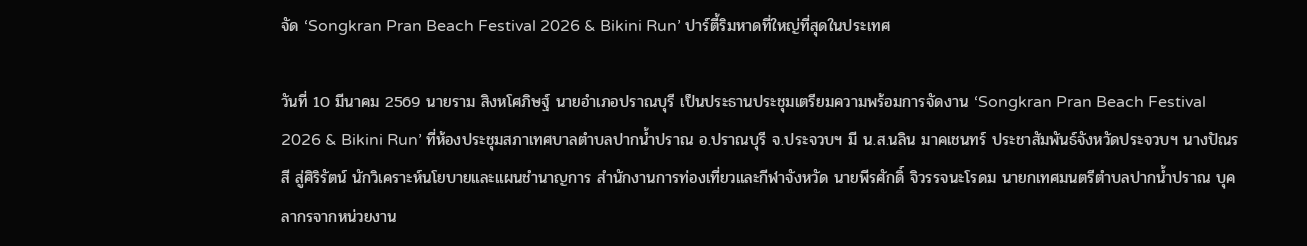จัด ‘Songkran Pran Beach Festival 2026 & Bikini Run’ ปาร์ตี้ริมหาดที่ใหญ่ที่สุดในประเทศ

วันที่ 10 มีนาคม 2569 นายราม สิงหโศภิษฐ์ นายอำเภอปราณบุรี เป็นประธานประชุมเตรียมความพร้อมการจัดงาน ‘Songkran Pran Beach Festival 2026 & Bikini Run’ ที่ห้องประชุมสภาเทศบาลตำบลปากน้ำปราณ อ.ปราณบุรี จ.ประจวบฯ มี น.ส.นลิน มาคเชนทร์ ประชาสัมพันธ์จังหวัดประจวบฯ นางปัณรสี สู่ศิริรัตน์ นักวิเคราะห์นโยบายและแผนชำนาญการ สำนักงานการท่องเที่ยวและกีฬาจังหวัด นายพีรศักดิ์ จิวรรจนะโรดม นายกเทศมนตรีตำบลปากน้ำปราณ บุคลากรจากหน่วยงาน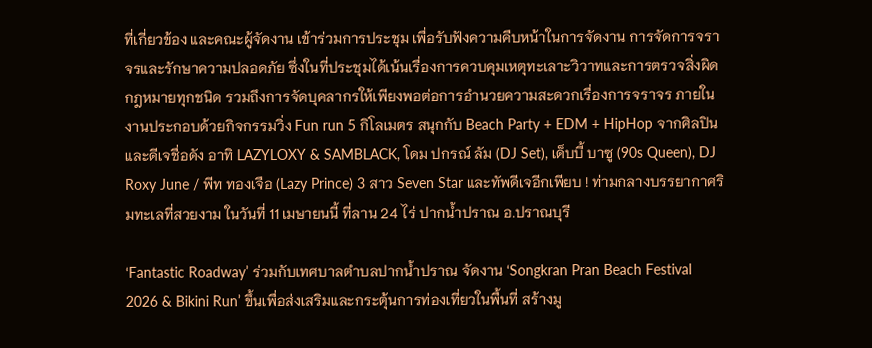ที่เกี่ยวข้อง และคณะผู้จัดงาน เข้าร่วมการประชุม เพื่อรับฟังความคืบหน้าในการจัดงาน การจัดการจราจรและรักษาความปลอดภัย ซึ่งในที่ประชุมได้เน้นเรื่องการควบคุมเหตุทะเลาะวิวาทและการตรวจสิ่งผิดกฎหมายทุกชนิด รวมถึงการจัดบุคลากรให้เพียงพอต่อการอำนวยความสะดวกเรื่องการจราจร ภายในงานประกอบด้วยกิจกรรมวิ่ง Fun run 5 กิโลเมตร สนุกกับ Beach Party + EDM + HipHop จากศิลปินและดีเจชื่อดัง อาทิ LAZYLOXY & SAMBLACK, โดม ปกรณ์ ลัม (DJ Set), เด็บบี้ บาซู (90s Queen), DJ Roxy June / พีท ทองเจือ (Lazy Prince) 3 สาว Seven Star และทัพดีเจอีกเพียบ ! ท่ามกลางบรรยากาศริมทะเลที่สวยงาม ในวันที่ 11 เมษายนนี้ ที่ลาน 24 ไร่ ปากน้ำปราณ อ.ปราณบุรี

‘Fantastic Roadway’ ร่วมกับเทศบาลตำบลปากน้ำปราณ จัดงาน ‘Songkran Pran Beach Festival 2026 & Bikini Run’ ขึ้นเพื่อส่งเสริมและกระตุ้นการท่องเที่ยวในพื้นที่ สร้างมู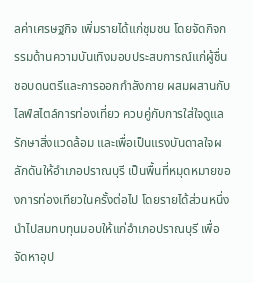ลค่าเศรษฐกิจ เพิ่มรายได้แก่ชุมชน โดยจัดกิจกรรมด้านความบันเทิงมอบประสบการณ์แก่ผู้ชื่นชอบดนตรีและการออกกำลังกาย ผสมผสานกับไลฟ์สไตล์การท่องเที่ยว ควบคู่กับการใส่ใจดูแลรักษาสิ่งแวดล้อม และเพื่อเป็นแรงบันดาลใจผลักดันให้อำเภอปราณบุรี เป็นพื้นที่หมุดหมายของการท่องเทียวในครั้งต่อไป โดยรายได้ส่วนหนึ่งนำไปสมทบทุนมอบให้แก่อำเภอปราณบุรี เพื่อจัดหาอุป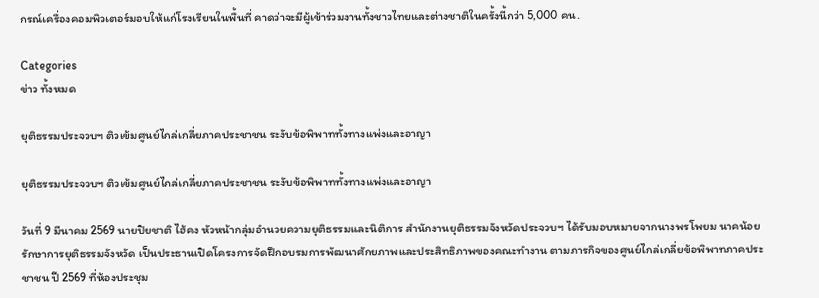กรณ์เครื่องคอมพิวเตอร์มอบให้แก่โรงเรียนในพื้นที่ คาดว่าจะมีผู้เข้าร่วมงานทั้งชาวไทยและต่างชาติในครั้งนี้กว่า 5,000 คน.

Categories
ข่าว ทั้งหมด

ยุติธรรมประจวบฯ ติวเข้มศูนย์ไกล่เกลี่ยภาคประชาชน ระงับข้อพิพาททั้งทางแพ่งและอาญา

ยุติธรรมประจวบฯ ติวเข้มศูนย์ไกล่เกลี่ยภาคประชาชน ระงับข้อพิพาททั้งทางแพ่งและอาญา

วันที่ 9 มีนาคม 2569 นายปิยชาติ ไฮ้คง หัวหน้ากลุ่มอำนวยความยุติธรรมและนิติการ สำนักงานยุติธรรมจังหวัดประจวบฯ ได้รับมอบหมายจากนางพรโพยม นาคน้อย รักษาการยุติธรรมจังหวัด เป็นประธานเปิดโครงการจัดฝึกอบรมการพัฒนาศักยภาพและประสิทธิภาพของคณะทำงาน ตามภารกิจของศูนย์ไกล่เกลี่ยข้อพิพาทภาคประชาชน ปี 2569 ที่ห้องประชุม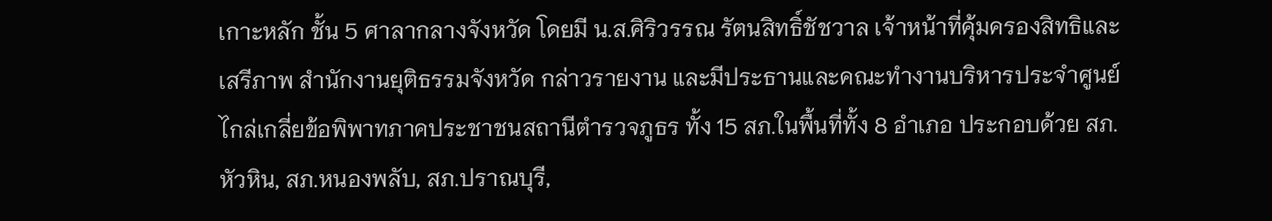เกาะหลัก ชั้น 5 ศาลากลางจังหวัด โดยมี น.ส.ศิริวรรณ รัตนสิทธิ์ชัชวาล เจ้าหน้าที่คุ้มครองสิทธิและเสรีภาพ สำนักงานยุติธรรมจังหวัด กล่าวรายงาน และมีประธานและคณะทำงานบริหารประจำศูนย์ไกล่เกลี่ยข้อพิพาทภาคประชาชนสถานีตำรวจภูธร ทั้ง 15 สภ.ในพื้นที่ทั้ง 8 อำเภอ ประกอบด้วย สภ.หัวหิน, สภ.หนองพลับ, สภ.ปราณบุรี,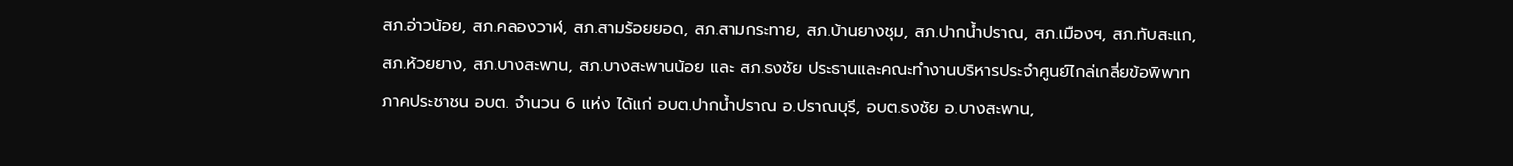สภ.อ่าวน้อย, สภ.คลองวาฬ, สภ.สามร้อยยอด, สภ.สามกระทาย, สภ.บ้านยางชุม, สภ.ปากน้ำปราณ, สภ.เมืองฯ, สภ.ทับสะแก, สภ.ห้วยยาง, สภ.บางสะพาน, สภ.บางสะพานน้อย และ สภ.ธงชัย ประธานและคณะทำงานบริหารประจำศูนย์ไกล่เกลี่ยข้อพิพาทภาคประชาชน อบต. จำนวน 6 แห่ง ได้แก่ อบต.ปากน้ำปราณ อ.ปราณบุรี, อบต.ธงชัย อ.บางสะพาน,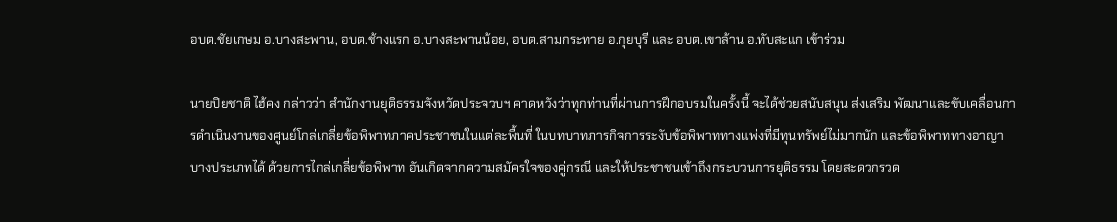อบต.ชัยเกษม อ.บางสะพาน, อบต.ช้างแรก อ.บางสะพานน้อย, อบต.สามกระทาย อ.กุยบุรี และ อบต.เขาล้าน อ.ทับสะแก เข้าร่วม

นายปิยชาติ ไฮ้คง กล่าวว่า สำนักงานยุติธรรมจังหวัดประจวบฯ คาดหวังว่าทุกท่านที่ผ่านการฝึกอบรมในครั้งนี้ จะได้ช่วยสนับสนุน ส่งเสริม พัฒนาและขับเคลื่อนการดำเนินงานของศูนย์โกล่เกลี่ยข้อพิพาทภาคประชาชนในแต่ละพื้นที่ ในบทบาทภารกิจการระงับข้อพิพาททางแพ่งที่มีทุนทรัพย์ไม่มากนัก และข้อพิพาททางอาญาบางประเภทได้ ด้วยการไกล่เกลี่ยข้อพิพาท อันเกิดจากความสมัครใจของคู่กรณี และให้ประชาชนเข้าถึงกระบวนการยุติธรรม โดยสะดวกรวด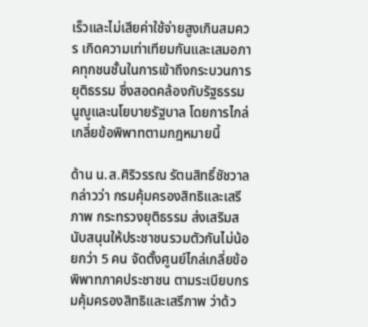เร็วและไม่เสียค่าใช้จ่ายสูงเกินสมควร เกิดความเท่าเทียมกันและเสมอภาคทุกชนชั้นในการเข้าถึงกระบวนการยุติธรรม ซึ่งสอดคล้องกับรัฐธรรมนูญูและนโยบายรัฐบาล โดยการไกล่เกลี่ยข้อพิพาทตามกฎหมายนี้

ด้าน น.ส.ศิริวรรณ รัตนสิทธิ์ชัชวาล กล่าวว่า กรมคุ้มครองสิทธิและเสรีภาพ กระทรวงยุติธรรม ส่งเสริมสนับสนุนให้ประชาชนรวมตัวกันไม่น้อยกว่า 5 คน จัดตั้งศูนย์ไกล่เกลี่ยข้อพิพาทภาคประชาชน ตามระเบียบกรมคุ้มครองสิทธิและเสรีภาพ ว่าด้ว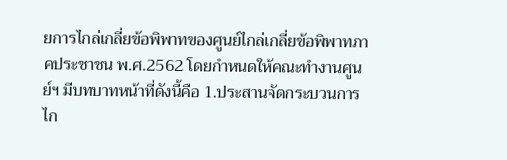ยการไกล่เกลี่ยข้อพิพาทของศูนย์ไกล่เกลี่ยข้อพิพาทภาคประชาชน พ.ศ.2562 โดยกำหนดให้คณะทำงานศูนย์ฯ มีบทบาทหน้าที่ดังนี้คือ 1.ประสานจัดกระบวนการไก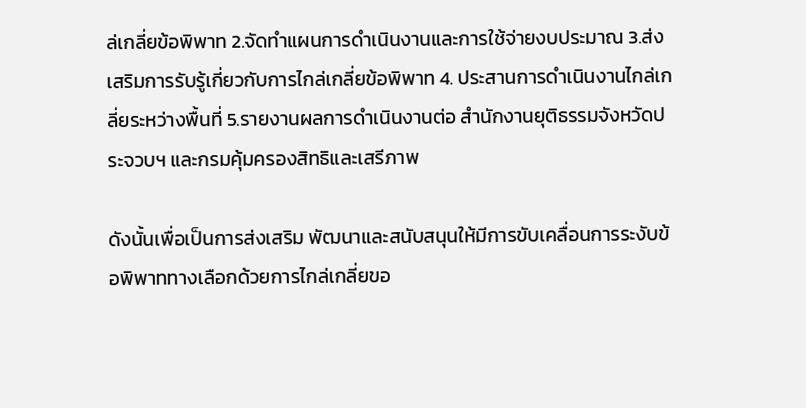ล่เกลี่ยข้อพิพาท 2.จัดทำแผนการดำเนินงานและการใช้จ่ายงบประมาณ 3.ส่งเสริมการรับรู้เกี่ยวกับการไกล่เกลี่ยข้อพิพาท 4. ประสานการดำเนินงานไกล่เกลี่ยระหว่างพื้นที่ 5.รายงานผลการดำเนินงานต่อ สำนักงานยุติธรรมจังหวัดประจวบฯ และกรมคุ้มครองสิทธิและเสรีภาพ

ดังนั้นเพื่อเป็นการส่งเสริม พัฒนาและสนับสนุนให้มีการขับเคลื่อนการระงับข้อพิพาททางเลือกด้วยการไกล่เกลี่ยขอ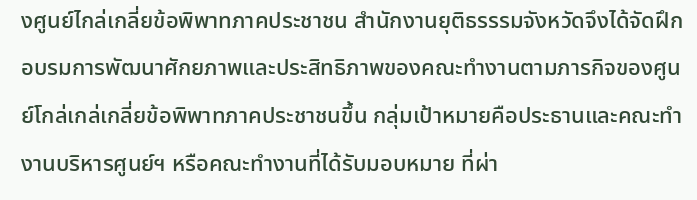งศูนย์ไกล่เกลี่ยข้อพิพาทภาคประชาชน สำนักงานยุติธรรรมจังหวัดจึงได้จัดฝึกอบรมการพัฒนาศักยภาพและประสิทธิภาพของคณะทำงานตามภารกิจของศูนย์โกล่เกล่เกลี่ยข้อพิพาทภาคประชาชนขึ้น กลุ่มเป้าหมายคือประธานและคณะทำงานบริหารศูนย์ฯ หรือคณะทำงานที่ได้รับมอบหมาย ที่ผ่า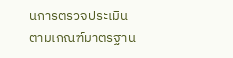นการตรวจประเมินตามเกณฑ์มาตรฐาน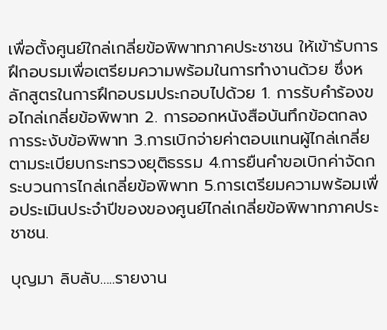เพื่อตั้งศูนย์ใกล่เกลี่ยข้อพิพาทภาคประชาชน ให้เข้ารับการฝึกอบรมเพื่อเตรียมความพร้อมในการทำงานด้วย ซึ่งหลักสูตรในการฝึกอบรมประกอบไปด้วย 1. การรับคำร้องขอไกล่เกลี่ยข้อพิพาท 2. การออกหนังสือบันทึกข้อตกลงการระงับข้อพิพาท 3.การเบิกจ่ายค่าตอบแทนผู้ไกล่เกลี่ย ตามระเบียบกระทรวงยุติธรรม 4.การยืนคำขอเบิกค่าจัดกระบวนการไกล่เกลี่ยข้อพิพาท 5.การเตรียมความพร้อมเพื่อประเมินประจำปีของของศูนย์ไกล่เกลี่ยข้อพิพาทภาคประชาชน.

บุญมา ลิบลับ…..รายงาน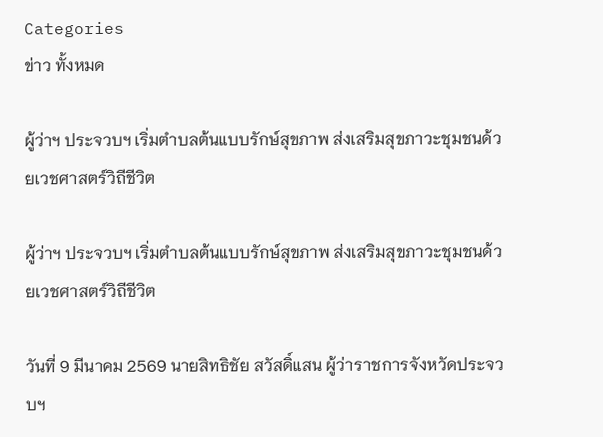Categories
ข่าว ทั้งหมด

ผู้ว่าฯ ประจวบฯ เริ่มตำบลต้นแบบรักษ์สุขภาพ ส่งเสริมสุขภาวะชุมชนด้วยเวชศาสตร์วิถีชีวิต

ผู้ว่าฯ ประจวบฯ เริ่มตำบลต้นแบบรักษ์สุขภาพ ส่งเสริมสุขภาวะชุมชนด้วยเวชศาสตร์วิถีชีวิต

วันที่ 9 มีนาคม 2569 นายสิทธิชัย สวัสดิ์แสน ผู้ว่าราชการจังหวัดประจวบฯ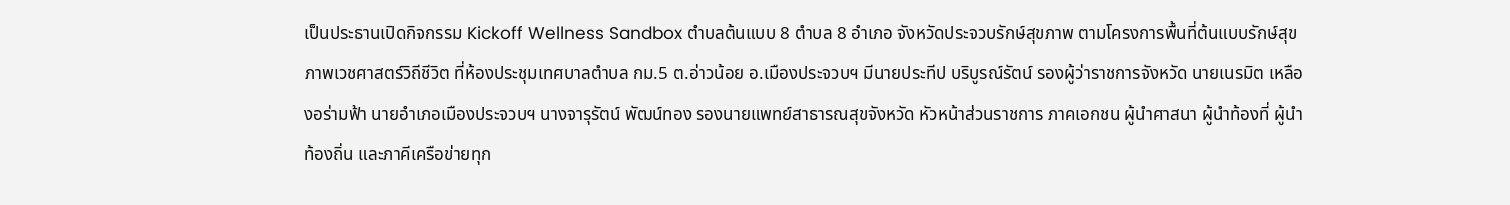เป็นประธานเปิดกิจกรรม Kickoff Wellness Sandbox ตำบลต้นแบบ 8 ตำบล 8 อำเภอ จังหวัดประจวบรักษ์สุขภาพ ตามโครงการพื้นที่ต้นแบบรักษ์สุขภาพเวชศาสตร์วิถีชีวิต ที่ห้องประชุมเทศบาลตำบล กม.5 ต.อ่าวน้อย อ.เมืองประจวบฯ มีนายประทีป บริบูรณ์รัตน์ รองผู้ว่าราชการจังหวัด นายเนรมิต เหลืองอร่ามฟ้า นายอําเภอเมืองประจวบฯ นางจารุรัตน์ พัฒน์ทอง รองนายแพทย์สาธารณสุขจังหวัด หัวหน้าส่วนราชการ ภาคเอกชน ผู้นำศาสนา ผู้นำท้องที่ ผู้นำท้องถิ่น และภาคีเครือข่ายทุก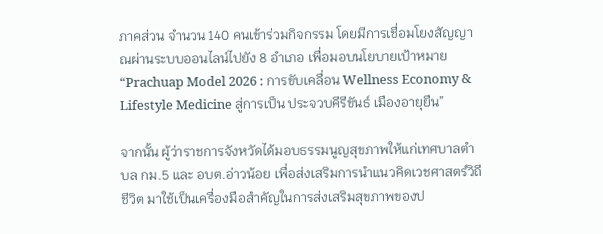ภาคส่วน จำนวน 140 คนเข้าร่วมกิจกรรม โดยมีการเชื่อมโยงสัญญาณผ่านระบบออนไลน์ไปยัง 8 อำเภอ เพื่อมอบนโยบายเป้าหมาย “Prachuap Model 2026 : การขับเคลื่อน Wellness Economy & Lifestyle Medicine สู่การเป็น ประจวบคีรีขันธ์ เมืองอายุยืน”

จากนั้น ผู้ว่าราชการจังหวัดได้มอบธรรมนูญสุขภาพให้แก่เทศบาลตำบล กม.5 และ อบต.อ่าวน้อย เพื่อส่งเสริมการนำแนวคิดเวชศาสตร์วิถีชีวิต มาใช้เป็นเครื่องมือสำคัญในการส่งเสริมสุขภาพของป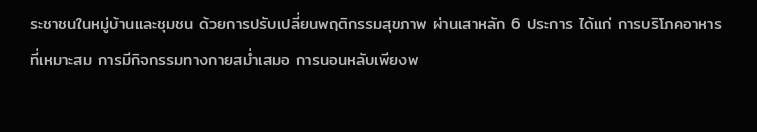ระชาชนในหมู่บ้านและชุมชน ด้วยการปรับเปลี่ยนพฤติกรรมสุขภาพ ผ่านเสาหลัก 6 ประการ ได้แก่ การบริโภคอาหารที่เหมาะสม การมีกิจกรรมทางกายสม่ำเสมอ การนอนหลับเพียงพ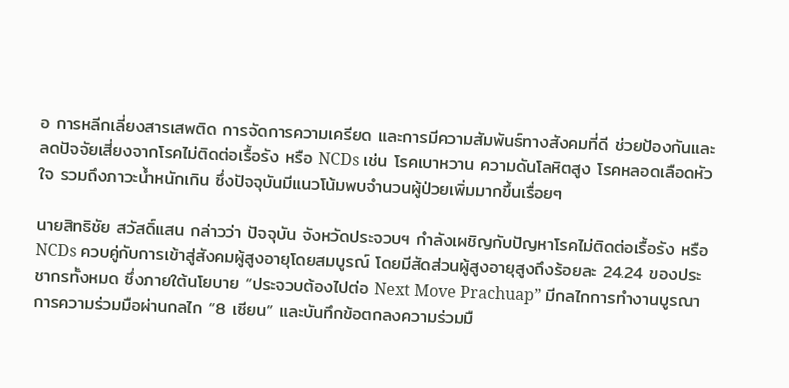อ การหลีกเลี่ยงสารเสพติด การจัดการความเครียด และการมีความสัมพันธ์ทางสังคมที่ดี ช่วยป้องกันและลดปัจจัยเสี่ยงจากโรคไม่ติดต่อเรื้อรัง หรือ NCDs เช่น โรคเบาหวาน ความดันโลหิตสูง โรคหลอดเลือดหัวใจ รวมถึงภาวะน้ำหนักเกิน ซึ่งปัจจุบันมีแนวโน้มพบจำนวนผู้ป่วยเพิ่มมากขึ้นเรื่อยๆ

นายสิทธิชัย สวัสดิ์แสน กล่าวว่า ปัจจุบัน จังหวัดประจวบฯ กำลังเผชิญกับปัญหาโรคไม่ติดต่อเรื้อรัง หรือ NCDs ควบคู่กับการเข้าสู่สังคมผู้สูงอายุโดยสมบูรณ์ โดยมีสัดส่วนผู้สูงอายุสูงถึงร้อยละ 24.24 ของประชากรทั้งหมด ซึ่งภายใต้นโยบาย “ประจวบต้องไปต่อ Next Move Prachuap” มีกลไกการทำงานบูรณาการความร่วมมือผ่านกลไก “8 เซียน” และบันทึกข้อตกลงความร่วมมื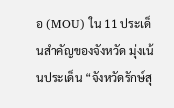อ (MOU) ใน 11 ประเด็นสำคัญของจังหวัด มุ่งเน้นประเด็น “จังหวัดรักษ์สุ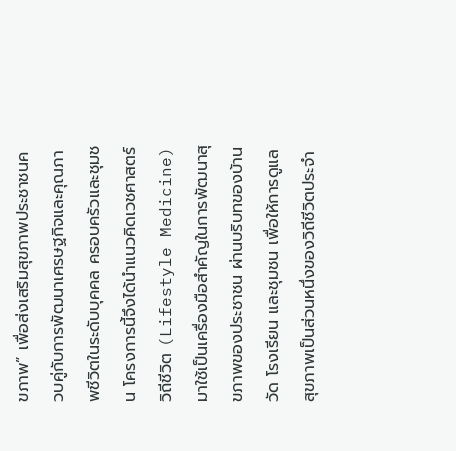ขภาพ” เพื่อส่งเสริมสุขภาพประชาชนควบคู่กับการพัฒนาเศรษฐกิจและคุณภาพชีวิตในระดับบุคคล ครอบครัวและชุมชน โครงการนี้จึงได้นำแนวคิดเวชศาสตร์วิถีชีวิต (Lifestyle Medicine) มาใช้เป็นเครื่องมือสำคัญในการพัฒนาสุขภาพของประชาชน ผ่านบริบทของบ้าน วัด โรงเรียน และชุมชน เพื่อให้การดูแลสุขภาพเป็นส่วนหนึ่งของวิถีชีวิตประจำ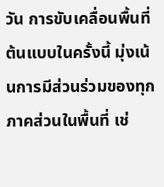วัน การขับเคลื่อนพื้นที่ต้นแบบในครั้งนี้ มุ่งเน้นการมีส่วนร่วมของทุกภาคส่วนในพื้นที่ เช่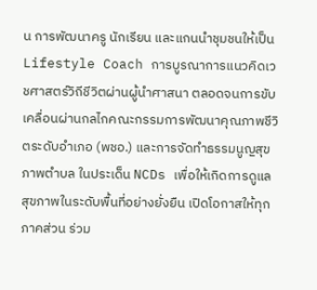น การพัฒนาครู นักเรียน และแกนนำชุมชนให้เป็น Lifestyle Coach การบูรณาการแนวคิดเวชศาสตร์วิถีชีวิตผ่านผู้นำศาสนา ตลอดจนการขับเคลื่อนผ่านกลไกคณะกรรมการพัฒนาคุณภาพชีวิตระดับอำเภอ (พชอ.) และการจัดทำธรรมนูญสุขภาพตำบล ในประเด็น NCDs เพื่อให้เกิดการดูแลสุขภาพในระดับพื้นที่อย่างยั่งยืน เปิดโอกาสให้ทุกภาคส่วน ร่วม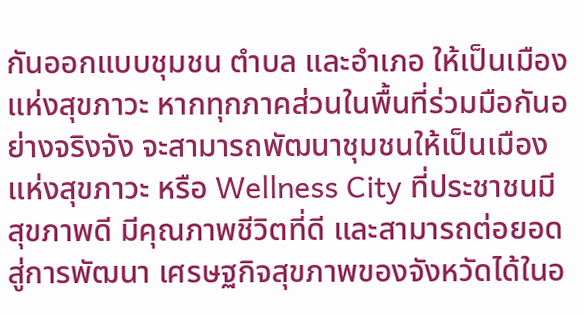กันออกแบบชุมชน ตำบล และอำเภอ ให้เป็นเมืองแห่งสุขภาวะ หากทุกภาคส่วนในพื้นที่ร่วมมือกันอย่างจริงจัง จะสามารถพัฒนาชุมชนให้เป็นเมืองแห่งสุขภาวะ หรือ Wellness City ที่ประชาชนมีสุขภาพดี มีคุณภาพชีวิตที่ดี และสามารถต่อยอดสู่การพัฒนา เศรษฐกิจสุขภาพของจังหวัดได้ในอ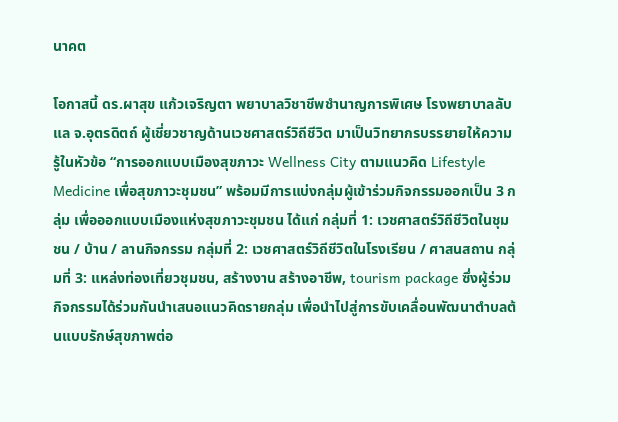นาคต

โอกาสนี้ ดร.ผาสุข แก้วเจริญตา พยาบาลวิชาชีพชำนาญการพิเศษ โรงพยาบาลลับแล จ.อุตรดิตถ์ ผู้เชี่ยวชาญด้านเวชศาสตร์วิถีชีวิต มาเป็นวิทยากรบรรยายให้ความรู้ในหัวข้อ “การออกแบบเมืองสุขภาวะ Wellness City ตามแนวคิด Lifestyle Medicine เพื่อสุขภาวะชุมชน” พร้อมมีการแบ่งกลุ่มผู้เข้าร่วมกิจกรรมออกเป็น 3 กลุ่ม เพื่อออกแบบเมืองแห่งสุขภาวะชุมชน ได้แก่ กลุ่มที่ 1: เวชศาสตร์วิถีชีวิตในชุมชน / บ้าน / ลานกิจกรรม กลุ่มที่ 2: เวชศาสตร์วิถีชีวิตในโรงเรียน / ศาสนสถาน กลุ่มที่ 3: แหล่งท่องเที่ยวชุมชน, สร้างงาน สร้างอาชีพ, tourism package ซึ่งผู้ร่วมกิจกรรมได้ร่วมกันนำเสนอแนวคิดรายกลุ่ม เพื่อนำไปสู่การขับเคลื่อนพัฒนาตำบลต้นแบบรักษ์สุขภาพต่อ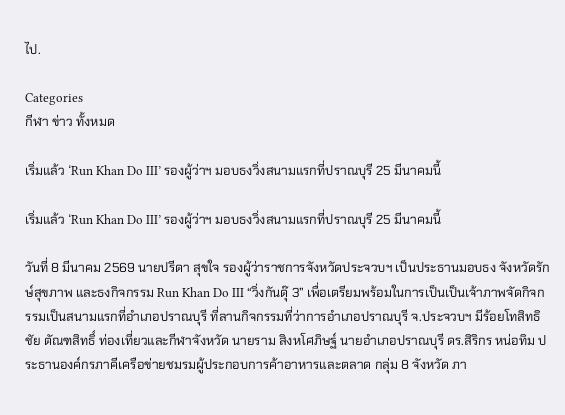ไป.

Categories
กีฬา ข่าว ทั้งหมด

เริ่มแล้ว ‘Run Khan Do III’ รองผู้ว่าฯ มอบธงวิ่งสนามแรกที่ปราณบุรี 25 มีนาคมนี้

เริ่มแล้ว ‘Run Khan Do III’ รองผู้ว่าฯ มอบธงวิ่งสนามแรกที่ปราณบุรี 25 มีนาคมนี้

วันที่ 8 มีนาคม 2569 นายปรีดา สุขใจ รองผู้ว่าราชการจังหวัดประจวบฯ เป็นประธานมอบธง จังหวัดรักษ์สุขภาพ และธงกิจกรรม Run Khan Do III “วิ่งกันดุ๊ 3” เพื่อเตรียมพร้อมในการเป็นเป็นเจ้าภาพจัดกิจกรรมเป็นสนามแรกที่อำเภอปราณบุรี ที่ลานกิจกรรมที่ว่าการอำเภอปราณบุรี จ.ประจวบฯ มีร้อยโทสิทธิชัย ตัณฑสิทธิ์ ท่องเที่ยวและกีฬาจังหวัด นายราม สิงหโศภิษฐ์ นายอำเภอปราณบุรี ดร.สิริกร หน่อทิม ประธานองค์กรภาคีเครือข่ายชมรมผู้ประกอบการค้าอาหารและตลาด กลุ่ม 8 จังหวัด ภา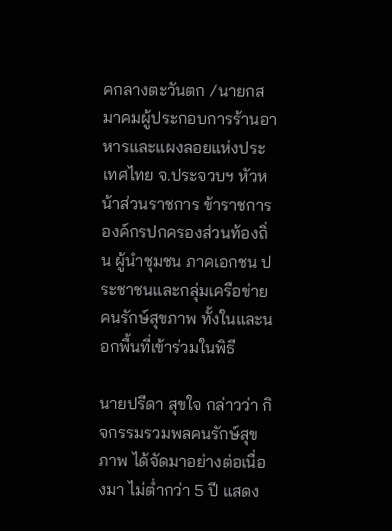คกลางตะวันตก /นายกสมาคมผู้ประกอบการร้านอาหารและแผงลอยแห่งประเทศไทย จ.ประจวบฯ หัวหน้าส่วนราชการ ข้าราชการ องค์กรปกครองส่วนท้องถิ่น ผู้นำชุมชน ภาคเอกชน ประชาชนและกลุ่มเครือข่ายคนรักษ์สุขภาพ ทั้งในและนอกพื้นที่เข้าร่วมในพิธี

นายปรีดา สุขใจ กล่าวว่า กิจกรรมรวมพลคนรักษ์สุขภาพ ได้จัดมาอย่างต่อเนื่องมา ไม่ต่ำกว่า 5 ปี แสดง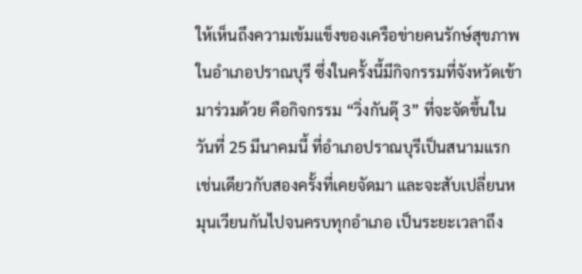ให้เห็นถึงความเข้มแข็งของเครือข่ายคนรักษ์สุขภาพในอำเภอปราณบุรี ซึ่งในครั้งนี้มีกิจกรรมที่จังหวัดเข้ามาร่วมด้วย คือกิจกรรม “วิ่งกันดุ๊ 3” ที่จะจัดขึ้นในวันที่ 25 มีนาคมนี้ ที่อำเภอปราณบุรีเป็นสนามแรกเช่นเดียวกับสองครั้งที่เคยจัดมา และจะสับเปลี่ยนหมุนเวียนกันไปจนครบทุกอำเภอ เป็นระยะเวลาถึง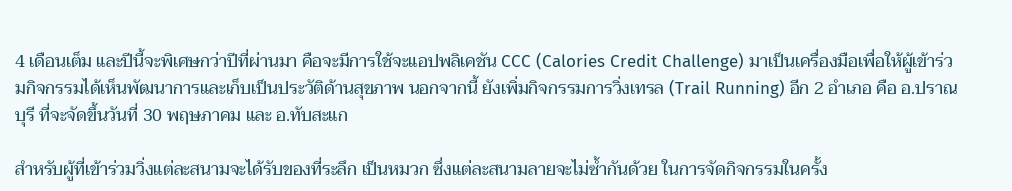4 เดือนเต็ม และปีนี้จะพิเศษกว่าปีที่ผ่านมา คือจะมีการใช้จะแอปพลิเคชัน CCC (Calories Credit Challenge) มาเป็นเครื่องมือเพื่อให้ผู้เข้าร่วมกิจกรรมได้เห็นพัฒนาการและเก็บเป็นประวัติด้านสุขภาพ นอกจากนี้ ยังเพิ่มกิจกรรมการวิ่งเทรล (Trail Running) อีก 2 อำเภอ คือ อ.ปราณบุรี ที่จะจัดขึ้นวันที่ 30 พฤษภาคม และ อ.ทับสะแก

สำหรับผู้ที่เข้าร่วมวิ่งแต่ละสนามจะได้รับของที่ระลึก เป็นหมวก ซึ่งแต่ละสนามลายจะไม่ซ้ำกันด้วย ในการจัดกิจกรรมในครั้ง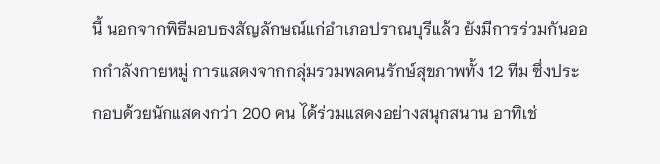นี้ นอกจากพิธีมอบธงสัญลักษณ์แก่อำเภอปราณบุรีแล้ว ยังมีการร่วมกันออกกำลังกายหมู่ การแสดงจากกลุ่มรวมพลคนรักษ์สุขภาพทั้ง 12 ทีม ซึ่งประกอบด้วยนักแสดงกว่า 200 คน ได้ร่วมแสดงอย่างสนุกสนาน อาทิเช่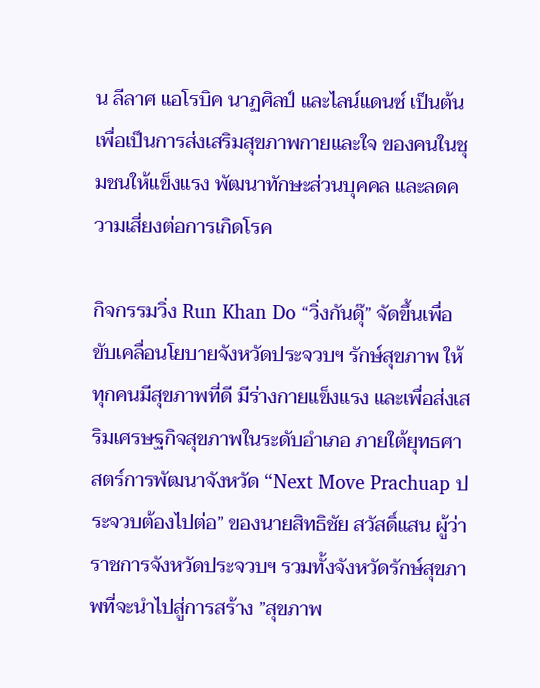น ลีลาศ แอโรบิค นาฏศิลป์ และไลน์แดนซ์ เป็นต้น เพื่อเป็นการส่งเสริมสุขภาพกายและใจ ของคนในชุมชนให้แข็งแรง พัฒนาทักษะส่วนบุคคล และลดความเสี่ยงต่อการเกิดโรค

กิจกรรมวิ่ง Run Khan Do “วิ่งกันดุ๊” จัดขึ้นเพื่อขับเคลื่อนโยบายจังหวัดประจวบฯ รักษ์สุขภาพ ให้ทุกคนมีสุขภาพที่ดี มีร่างกายแข็งแรง และเพื่อส่งเสริมเศรษฐกิจสุขภาพในระดับอำเภอ ภายใต้ยุทธศาสตร์การพัฒนาจังหวัด “Next Move Prachuap ประจวบต้องไปต่อ” ของนายสิทธิชัย สวัสดิ์แสน ผู้ว่าราชการจังหวัดประจวบฯ รวมทั้งจังหวัดรักษ์สุขภาพที่จะนำไปสู่การสร้าง ”สุขภาพ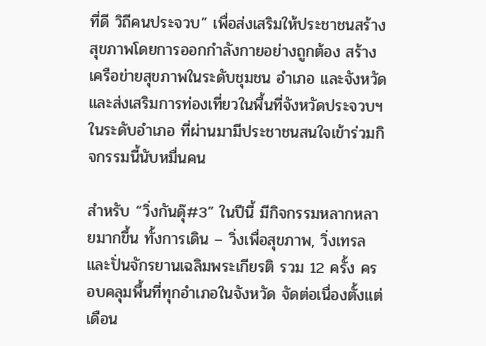ที่ดี วิถีคนประจวบ” เพื่อส่งเสริมให้ประชาชนสร้างสุขภาพโดยการออกกำลังกายอย่างถูกต้อง สร้างเครือข่ายสุขภาพในระดับชุมชน อำเภอ และจังหวัด และส่งเสริมการท่องเที่ยวในพื้นที่จังหวัดประจวบฯ ในระดับอำเภอ ที่ผ่านมามีประชาชนสนใจเข้าร่วมกิจกรรมนี้นับหมื่นคน

สำหรับ “วิ่งกันดุ๊#3” ในปีนี้ มีกิจกรรมหลากหลายมากขึ้น ทั้งการเดิน – วิ่งเพื่อสุขภาพ, วิ่งเทรล และปั่นจักรยานเฉลิมพระเกียรติ รวม 12 ครั้ง ครอบคลุมพื้นที่ทุกอำเภอในจังหวัด จัดต่อเนื่องตั้งแต่เดือน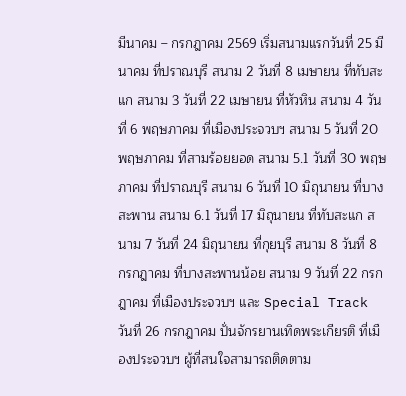มีนาคม – กรกฎาคม 2569 เริ่มสนามแรกวันที่ 25 มีนาคม ที่ปราณบุรี สนาม 2 วันที่ 8 เมษายน ที่ทับสะแก สนาม 3 วันที่ 22 เมษายน ที่หัวหิน สนาม 4 วันที่ 6 พฤษภาคม ที่เมืองประจวบฯ สนาม 5 วันที่ 20 พฤษภาคม ที่สามร้อยยอด สนาม 5.1 วันที่ 30 พฤษภาคม ที่ปราณบุรี สนาม 6 วันที่ 10 มิถุนายน ที่บางสะพาน สนาม 6.1 วันที่ 17 มิถุนายน ที่ทับสะแก สนาม 7 วันที่ 24 มิถุนายน ที่กุยบุรี สนาม 8 วันที่ 8 กรกฎาคม ที่บางสะพานน้อย สนาม 9 วันที่ 22 กรกฎาคม ที่เมืองประจวบฯ และ Special Track วันที่ 26 กรกฎาคม ปั่นจักรยานเทิดพระเกียรติ ที่เมืองประจวบฯ ผู้ที่สนใจสามารถติดตาม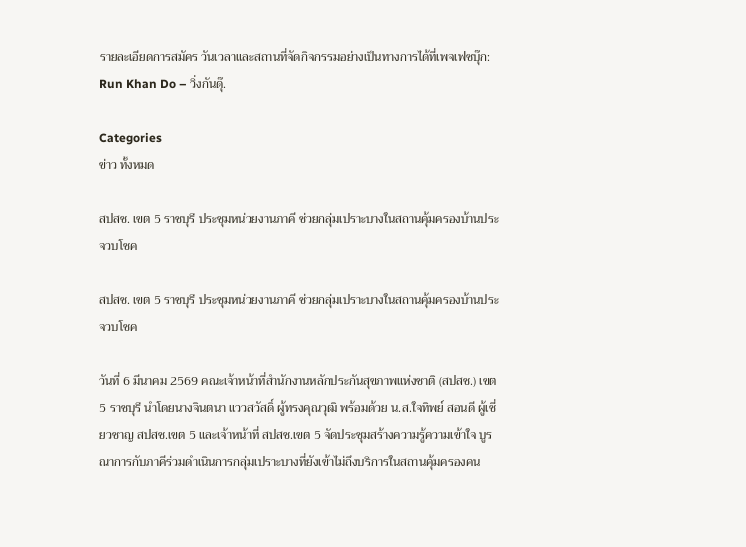รายละเอียดการสมัคร วันเวลาและสถานที่จัดกิจกรรมอย่างเป็นทางการได้ที่เพจเฟซบุ๊ก: Run Khan Do – วิ่งกันดุ๊.

Categories
ข่าว ทั้งหมด

สปสช. เขต 5 ราชบุรี ประชุมหน่วยงานภาคี ช่วยกลุ่มเปราะบางในสถานคุ้มครองบ้านประจวบโชค

สปสช. เขต 5 ราชบุรี ประชุมหน่วยงานภาคี ช่วยกลุ่มเปราะบางในสถานคุ้มครองบ้านประจวบโชค

วันที่ 6 มีนาคม 2569 คณะเจ้าหน้าที่สำนักงานหลักประกันสุขภาพแห่งชาติ (สปสช.) เขต 5 ราชบุรี นำโดยนางจินตนา แววสวัสดิ์ ผู้ทรงคุณวุฒิ พร้อมด้วย น.ส.ใจทิพย์ สอนดี ผู้เชี่ยวชาญ สปสช.เขต 5 และเจ้าหน้าที่ สปสช.เขต 5 จัดประชุมสร้างความรู้ความเข้าใจ บูรณาการกับภาคีร่วมดำเนินการกลุ่มเปราะบางที่ยังเข้าไม่ถึงบริการในสถานคุ้มครองคน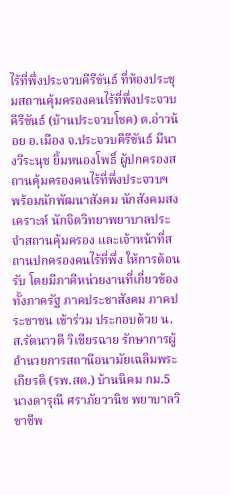ไร้ที่พึ่งประจวบคีรีขันธ์ ที่ห้องประชุมสถานคุ้มครองคนไร้ที่พึ่งประจวบคีรีขันธ์ (บ้านประจวบโชค) ต.อ่าวน้อย อ.เมือง จ.ประจวบคีรีขันธ์ มีนางวีระนุช ยิ้มหนองโพธิ์ ผู้ปกครองสถานคุ้มครองคนไร้ที่พึ่งประจวบฯ พร้อมนักพัฒนาสังคม นักสังคมสงเคราะห์ นักจิตวิทยาพยาบาลประจำสถานคุ้มครอง และเจ้าหน้าที่สถานปกครองคนไร้ที่พึ่ง ให้การต้อนรับ โดยมีภาคีหน่วยงานที่เกี่ยวข้อง ทั้งภาครัฐ ภาคประชาสังคม ภาคประชาชน เข้าร่วม ประกอบด้วย น.ส.รัตนาวดี วิเชียรฉาย รักษาการผู้อำนวยการสถานีอนามัยเฉลิมพระเกียรติ (รพ.สต.) บ้านนิคม กม.5 นางดารุณี ศราภัยวานิช พยาบาลวิชาชีพ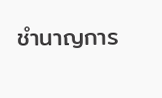ชำนาญการ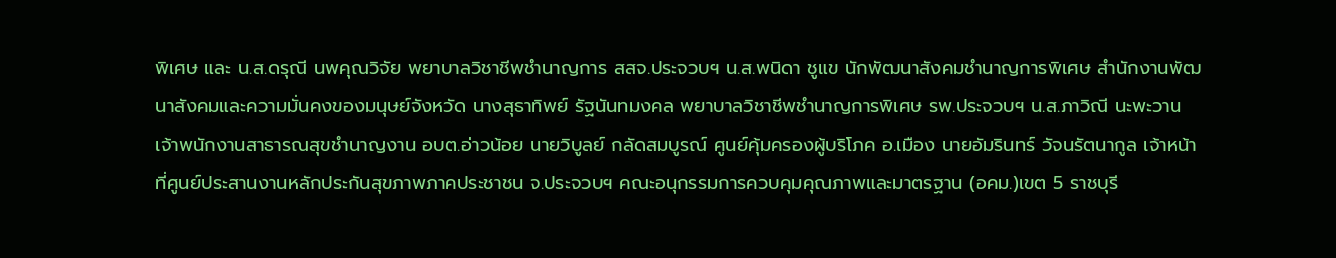พิเศษ และ น.ส.ดรุณี นพคุณวิจัย พยาบาลวิชาชีพชำนาญการ สสจ.ประจวบฯ น.ส.พนิดา ชูแข นักพัฒนาสังคมชำนาญการพิเศษ สำนักงานพัฒนาสังคมและความมั่นคงของมนุษย์จังหวัด นางสุธาทิพย์ รัฐนันทมงคล พยาบาลวิชาชีพชำนาญการพิเศษ รพ.ประจวบฯ น.ส.ภาวิณี นะพะวาน เจ้าพนักงานสาธารณสุขชำนาญงาน อบต.อ่าวน้อย นายวิบูลย์ กลัดสมบูรณ์ ศูนย์คุ้มครองผู้บริโภค อ.เมือง นายอัมรินทร์ วัจนรัตนากูล เจ้าหน้าที่ศูนย์ประสานงานหลักประกันสุขภาพภาคประชาชน จ.ประจวบฯ คณะอนุกรรมการควบคุมคุณภาพและมาตรฐาน (อคม.)เขต 5 ราชบุรี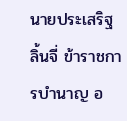นายประเสริฐ ลิ้นจี่ ข้าราชการบำนาญ อ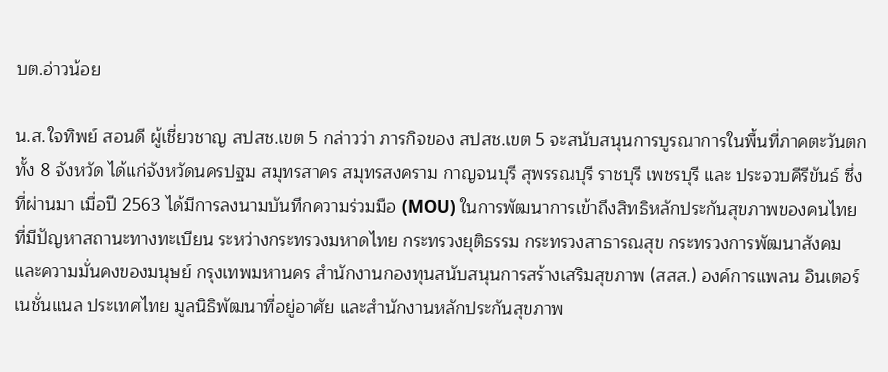บต.อ่าวน้อย

น.ส.ใจทิพย์ สอนดี ผู้เชี่ยวชาญ สปสช.เขต 5 กล่าวว่า ภารกิจของ สปสช.เขต 5 จะสนับสนุนการบูรณาการในพื้นที่ภาคตะวันตกทั้ง 8 จังหวัด ได้แก่จังหวัดนครปฐม สมุทรสาคร สมุทรสงคราม กาญจนบุรี สุพรรณบุรี ราชบุรี เพชรบุรี และ ประจวบคีรีขันธ์ ซึ่งที่ผ่านมา เมื่อปี 2563 ได้มีการลงนามบันทึกความร่วมมือ (MOU) ในการพัฒนาการเข้าถึงสิทธิหลักประกันสุขภาพของคนไทย ที่มีปัญหาสถานะทางทะเบียน ระหว่างกระทรวงมหาดไทย กระทรวงยุติธรรม กระทรวงสาธารณสุข กระทรวงการพัฒนาสังคมและความมั่นคงของมนุษย์ กรุงเทพมหานคร สำนักงานกองทุนสนับสนุนการสร้างเสริมสุขภาพ (สสส.) องค์การแพลน อินเตอร์เนชั่นแนล ประเทศไทย มูลนิธิพัฒนาที่อยู่อาศัย และสำนักงานหลักประกันสุขภาพ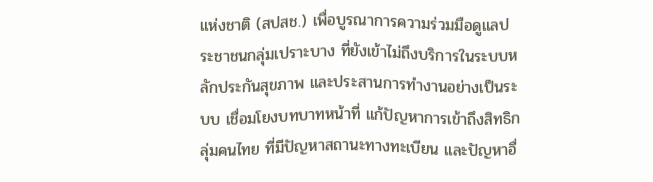แห่งชาติ (สปสช.) เพื่อบูรณาการความร่วมมือดูแลประชาชนกลุ่มเปราะบาง ที่ยังเข้าไม่ถึงบริการในระบบหลักประกันสุขภาพ และประสานการทำงานอย่างเป็นระบบ เชื่อมโยงบทบาทหน้าที่ แก้ปัญหาการเข้าถึงสิทธิกลุ่มคนไทย ที่มีปัญหาสถานะทางทะเบียน และปัญหาอื่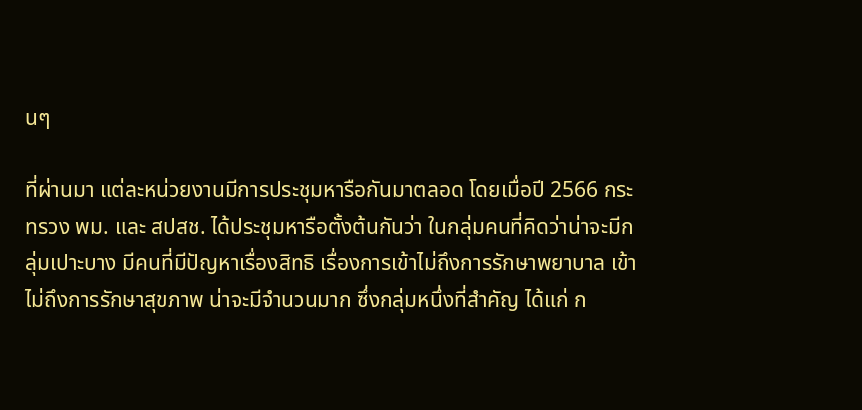นๆ

ที่ผ่านมา แต่ละหน่วยงานมีการประชุมหารือกันมาตลอด โดยเมื่อปี 2566 กระทรวง พม. และ สปสช. ได้ประชุมหารือตั้งต้นกันว่า ในกลุ่มคนที่คิดว่าน่าจะมีกลุ่มเปาะบาง มีคนที่มีปัญหาเรื่องสิทธิ เรื่องการเข้าไม่ถึงการรักษาพยาบาล เข้าไม่ถึงการรักษาสุขภาพ น่าจะมีจำนวนมาก ซึ่งกลุ่มหนึ่งที่สำคัญ ได้แก่ ก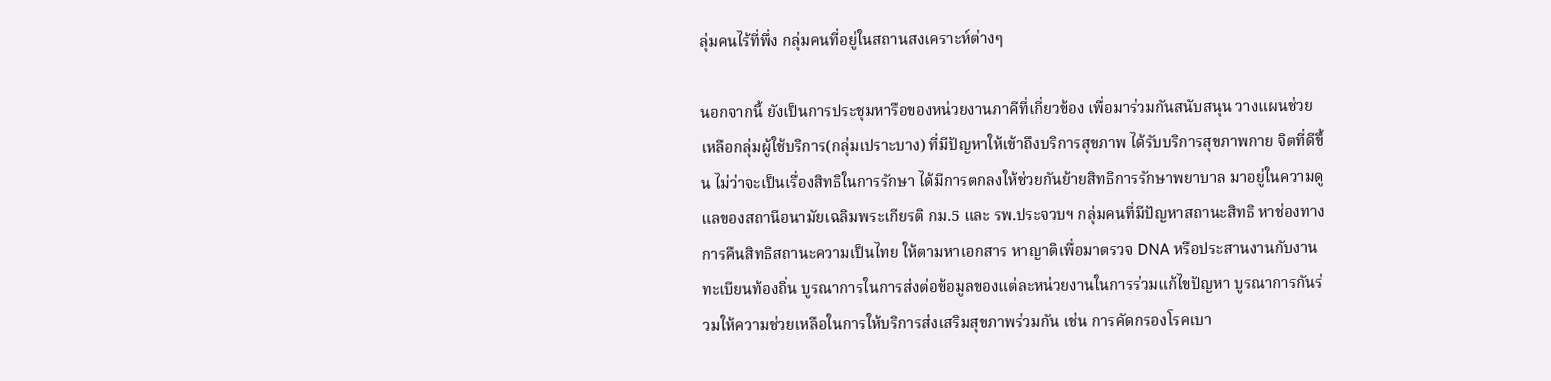ลุ่มคนไร้ที่พึ่ง กลุ่มคนที่อยู่ในสถานสงเคราะห์ต่างๆ

นอกจากนี้ ยังเป็นการประชุมหารือของหน่วยงานภาคีที่เกี่ยวข้อง เพื่อมาร่วมกันสนับสนุน วางแผนช่วยเหลือกลุ่มผู้ใช้บริการ(กลุ่มเปราะบาง) ที่มีปัญหาให้เข้าถึงบริการสุขภาพ ได้รับบริการสุขภาพกาย จิตที่ดีขึ้น ไม่ว่าจะเป็นเรื่องสิทธิในการรักษา ได้มีการตกลงให้ช่วยกันย้ายสิทธิการรักษาพยาบาล มาอยู่ในความดูแลของสถานีอนามัยเฉลิมพระเกียรติ กม.5 และ รพ.ประจวบฯ กลุ่มคนที่มีปัญหาสถานะสิทธิ หาช่องทางการคืนสิทธิสถานะความเป็นไทย ให้ตามหาเอกสาร หาญาติเพื่อมาตรวจ DNA หรือประสานงานกับงานทะเบียนท้องถิ่น บูรณาการในการส่งต่อข้อมูลของแต่ละหน่วยงานในการร่วมแก้ไขปัญหา บูรณาการกันร่วมให้ความช่วยเหลือในการให้บริการส่งเสริมสุขภาพร่วมกัน เช่น การคัดกรองโรคเบา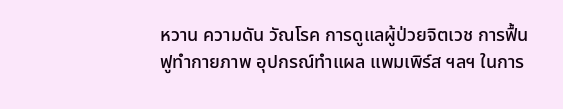หวาน ความดัน วัณโรค การดูแลผู้ป่วยจิตเวช การฟื้นฟูทำกายภาพ อุปกรณ์ทำแผล แพมเพิร์ส ฯลฯ ในการ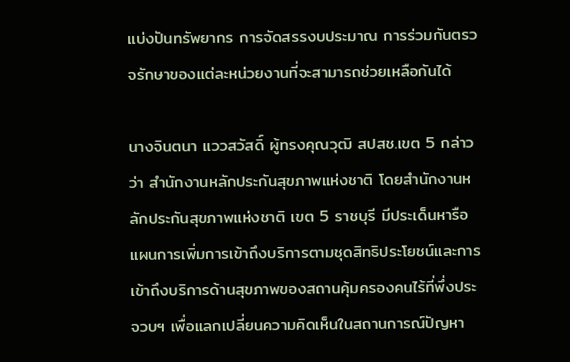แบ่งปันทรัพยากร การจัดสรรงบประมาณ การร่วมกันตรวจรักษาของแต่ละหน่วยงานที่จะสามารถช่วยเหลือกันได้

นางจินตนา แววสวัสดิ์ ผู้ทรงคุณวุฒิ สปสช.เขต 5 กล่าวว่า สำนักงานหลักประกันสุขภาพแห่งชาติ โดยสำนักงานหลักประกันสุขภาพแห่งชาติ เขต 5 ราชบุรี มีประเด็นหารือแผนการเพิ่มการเข้าถึงบริการตามชุดสิทธิประโยชน์และการเข้าถึงบริการด้านสุขภาพของสถานคุ้มครองคนไร้ที่พึ่งประจวบฯ เพื่อแลกเปลี่ยนความคิดเห็นในสถานการณ์ปัญหา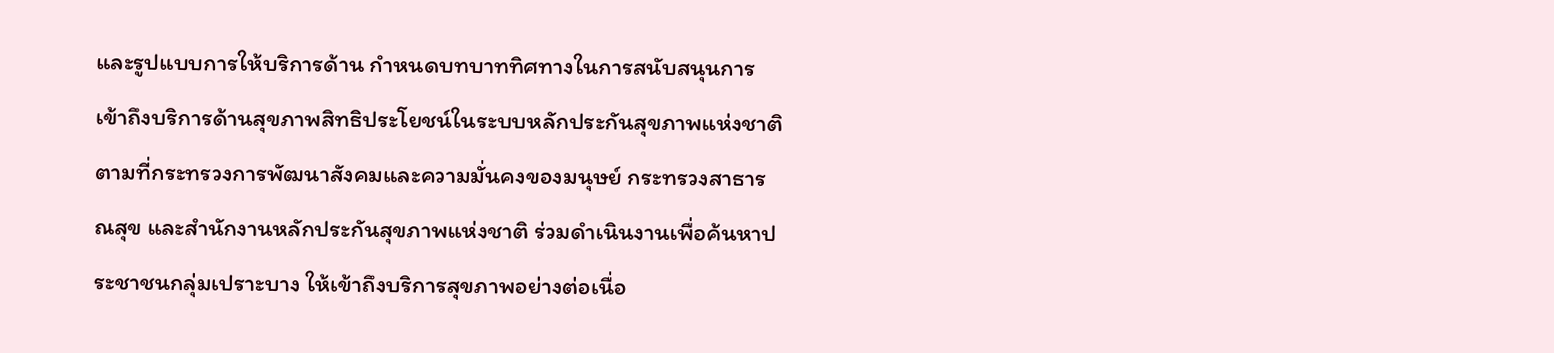และรูปแบบการให้บริการด้าน กำหนดบทบาททิศทางในการสนับสนุนการเข้าถึงบริการด้านสุขภาพสิทธิประโยชน์ในระบบหลักประกันสุขภาพแห่งชาติ ตามที่กระทรวงการพัฒนาสังคมและความมั่นคงของมนุษย์ กระทรวงสาธารณสุข และสำนักงานหลักประกันสุขภาพแห่งชาติ ร่วมดำเนินงานเพื่อค้นหาประชาชนกลุ่มเปราะบาง ให้เข้าถึงบริการสุขภาพอย่างต่อเนื่อ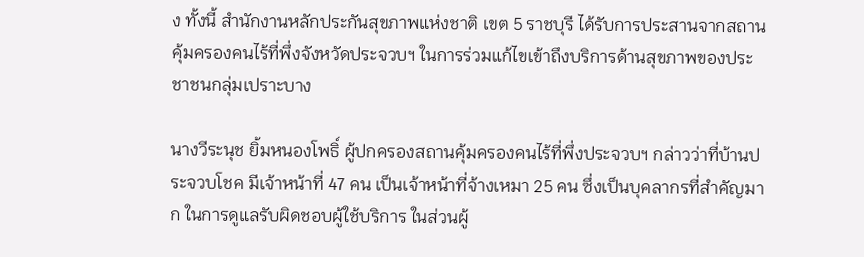ง ทั้งนี้ สำนักงานหลักประกันสุขภาพแห่งชาติ เขต 5 ราชบุรี ได้รับการประสานจากสถานคุ้มครองคนไร้ที่พึ่งจังหวัดประจวบฯ ในการร่วมแก้ไขเข้าถึงบริการด้านสุขภาพของประชาชนกลุ่มเปราะบาง

นางวีระนุช ยิ้มหนองโพธิ์ ผู้ปกครองสถานคุ้มครองคนไร้ที่พึ่งประจวบฯ กล่าวว่าที่บ้านประจวบโชค มีเจ้าหน้าที่ 47 คน เป็นเจ้าหน้าที่จ้างเหมา 25 คน ซึ่งเป็นบุคลากรที่สำคัญมาก ในการดูแลรับผิดชอบผู้ใช้บริการ ในส่วนผู้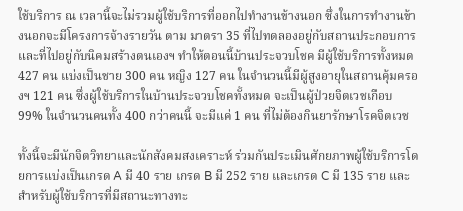ใช้บริการ ณ เวลานี้จะไม่รวมผู้ใช้บริการที่ออกไปทำงานข้างนอก ซึ่งในการทำงานข้างนอกจะมีโครงการจ้างรายวัน ตาม มาตรา 35 ที่ไปทดลองอยู่กับสถานประกอบการ และที่ไปอยู่กับนิคมสร้างตนเองฯ ทำให้ตอนนี้บ้านประจวบโชค มีผู้ใช้บริการทั้งหมด 427 คน แบ่งเป็นชาย 300 คน หญิง 127 คน ในจำนวนนี้มีผู้สูงอายุในสถานคุ้มครองฯ 121 คน ซึ่งผู้ใช้บริการในบ้านประจวบโชคทั้งหมด จะเป็นผู้ป่วยจิตเวชเกือบ 99% ในจำนวนคนทั้ง 400 กว่าคนนี้ จะมีแค่ 1 คน ที่ไม่ต้องกินยารักษาโรคจิตเวช

ทั้งนี้จะมีนักจิตวิทยาและนักสังคมสงเคราะห์ ร่วมกันประเมินศักยภาพผู้ใช้บริการโดยการแบ่งเป็นเกรด A มี 40 ราย เกรด B มี 252 ราย และเกรด C มี 135 ราย และสำหรับผู้ใช้บริการที่มีสถานะทางทะ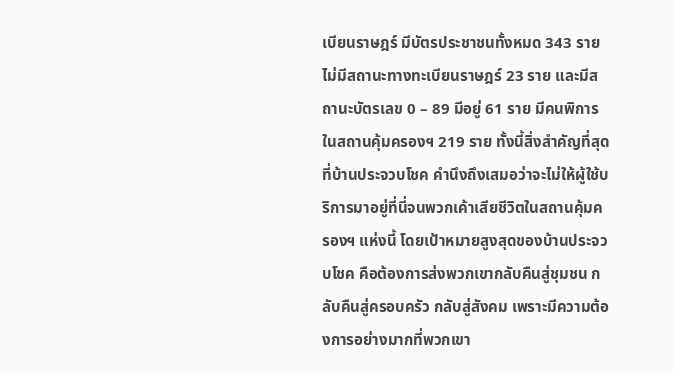เบียนราษฎร์ มีบัตรประชาชนทั้งหมด 343 ราย ไม่มีสถานะทางทะเบียนราษฎร์ 23 ราย และมีสถานะบัตรเลข 0 – 89 มีอยู่ 61 ราย มีคนพิการในสถานคุ้มครองฯ 219 ราย ทั้งนี้สิ่งสำคัญที่สุดที่บ้านประจวบโชค คำนึงถึงเสมอว่าจะไม่ให้ผู้ใช้บริการมาอยู่ที่นี่จนพวกเค้าเสียชีวิตในสถานคุ้มครองฯ แห่งนี้ โดยเป้าหมายสูงสุดของบ้านประจวบโชค คือต้องการส่งพวกเขากลับคืนสู่ชุมชน กลับคืนสู่ครอบครัว กลับสู่สังคม เพราะมีความต้องการอย่างมากที่พวกเขา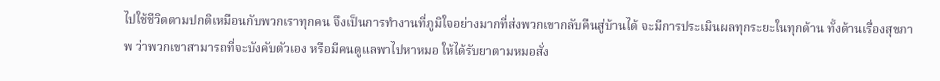ไปใช้ชีวิตตามปกติเหมือนกับพวกเราทุกคน จึงเป็นการทำงานที่ภูมิใจอย่างมากที่ส่งพวกเขากลับคืนสู่บ้านได้ จะมีการประเมินผลทุกระยะในทุกด้าน ทั้งด้านเรื่องสุขภาพ ว่าพวกเขาสามารถที่จะบังคับตัวเอง หรือมีคนดูแลพาไปหาหมอ ให้ได้รับยาตามหมอสั่ง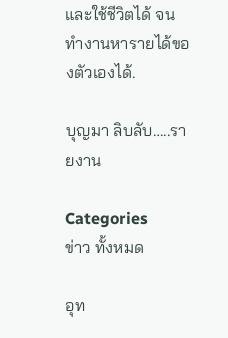และใช้ชีวิตได้ จนทำงานหารายได้ของตัวเองได้.

บุญมา ลิบลับ…..รายงาน

Categories
ข่าว ทั้งหมด

อุท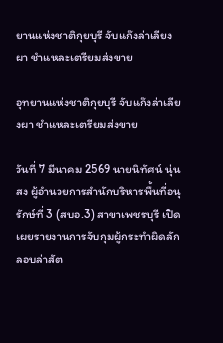ยานแห่งชาติกุยบุรี จับแก๊งล่าเลียงผา ชำแหละเตรียมส่งขาย

อุทยานแห่งชาติกุยบุรี จับแก๊งล่าเลียงผา ชำแหละเตรียมส่งขาย

วันที่ 7 มีนาคม 2569 นายนิทัศน์ นุ่นสง ผู้อำนวยการสำนักบริหารพื้นที่อนุรักษ์ที่ 3 (สบอ.3) สาขาเพชรบุรี เปิดเผยรายงานการจับกุมผู้กระทำผิดลักลอบล่าสัต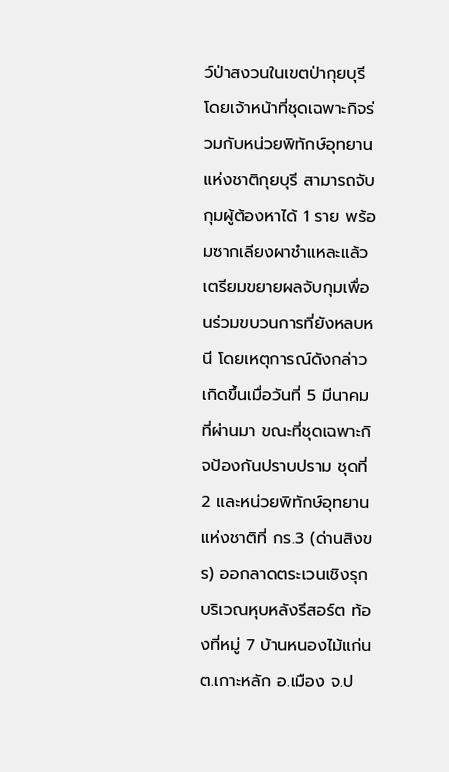ว์ป่าสงวนในเขตป่ากุยบุรี โดยเจ้าหน้าที่ชุดเฉพาะกิจร่วมกับหน่วยพิทักษ์อุทยานแห่งชาติกุยบุรี สามารถจับกุมผู้ต้องหาได้ 1 ราย พร้อมซากเลียงผาชำแหละแล้วเตรียมขยายผลจับกุมเพื่อนร่วมขบวนการที่ยังหลบหนี โดยเหตุการณ์ดังกล่าวเกิดขึ้นเมื่อวันที่ 5 มีนาคมที่ผ่านมา ขณะที่ชุดเฉพาะกิจป้องกันปราบปราม ชุดที่ 2 และหน่วยพิทักษ์อุทยานแห่งชาติที่ กร.3 (ด่านสิงขร) ออกลาดตระเวนเชิงรุก บริเวณหุบหลังรีสอร์ต ท้องที่หมู่ 7 บ้านหนองไม้แก่น ต.เกาะหลัก อ.เมือง จ.ป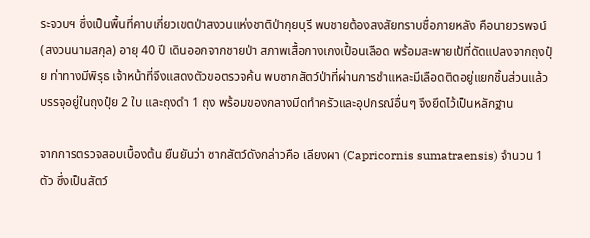ระจวบฯ ซึ่งเป็นพื้นที่คาบเกี่ยวเขตป่าสงวนแห่งชาติป่ากุยบุรี พบชายต้องสงสัยทราบชื่อภายหลัง คือนายวรพจน์ (สงวนนามสกุล) อายุ 40 ปี เดินออกจากชายป่า สภาพเสื้อกางเกงเปื้อนเลือด พร้อมสะพายเป้ที่ดัดแปลงจากถุงปุ๋ย ท่าทางมีพิรุธ เจ้าหน้าที่จึงแสดงตัวขอตรวจค้น พบซากสัตว์ป่าที่ผ่านการชำแหละมีเลือดติดอยู่แยกชิ้นส่วนแล้ว บรรจุอยู่ในถุงปุ๋ย 2 ใบ และถุงดำ 1 ถุง พร้อมของกลางมีดทำครัวและอุปกรณ์อื่นๆ จึงยึดไว้เป็นหลักฐาน

จากการตรวจสอบเบื้องต้น ยืนยันว่า ซากสัตว์ดังกล่าวคือ เลียงผา (Capricornis sumatraensis) จำนวน 1 ตัว ซึ่งเป็นสัตว์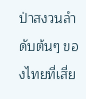ป่าสงวนลำดับต้นๆ ของไทยที่เสี่ย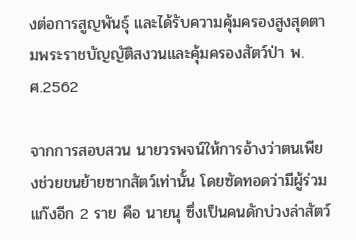งต่อการสูญพันธุ์ และได้รับความคุ้มครองสูงสุดตามพระราชบัญญัติสงวนและคุ้มครองสัตว์ป่า พ.ศ.2562

จากการสอบสวน นายวรพจน์ให้การอ้างว่าตนเพียงช่วยขนย้ายซากสัตว์เท่านั้น โดยซัดทอดว่ามีผู้ร่วมแก๊งอีก 2 ราย คือ นายนุ ซึ่งเป็นคนดักบ่วงล่าสัตว์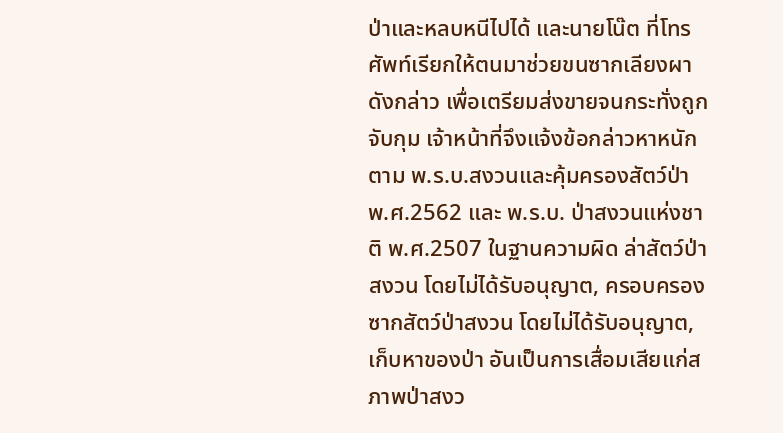ป่าและหลบหนีไปได้ และนายโน๊ต ที่โทรศัพท์เรียกให้ตนมาช่วยขนซากเลียงผาดังกล่าว เพื่อเตรียมส่งขายจนกระทั่งถูกจับกุม เจ้าหน้าที่จึงแจ้งข้อกล่าวหาหนักตาม พ.ร.บ.สงวนและคุ้มครองสัตว์ป่า พ.ศ.2562 และ พ.ร.บ. ป่าสงวนแห่งชาติ พ.ศ.2507 ในฐานความผิด ล่าสัตว์ป่าสงวน โดยไม่ได้รับอนุญาต, ครอบครองซากสัตว์ป่าสงวน โดยไม่ได้รับอนุญาต, เก็บหาของป่า อันเป็นการเสื่อมเสียแก่สภาพป่าสงว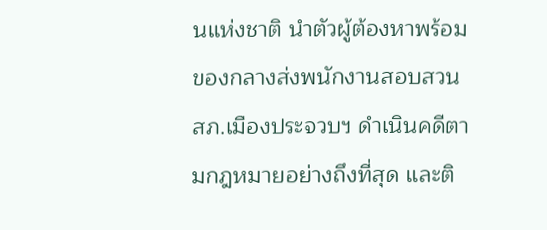นแห่งชาติ นำตัวผู้ต้องหาพร้อมของกลางส่งพนักงานสอบสวน สภ.เมืองประจวบฯ ดำเนินคดีตามกฎหมายอย่างถึงที่สุด และติ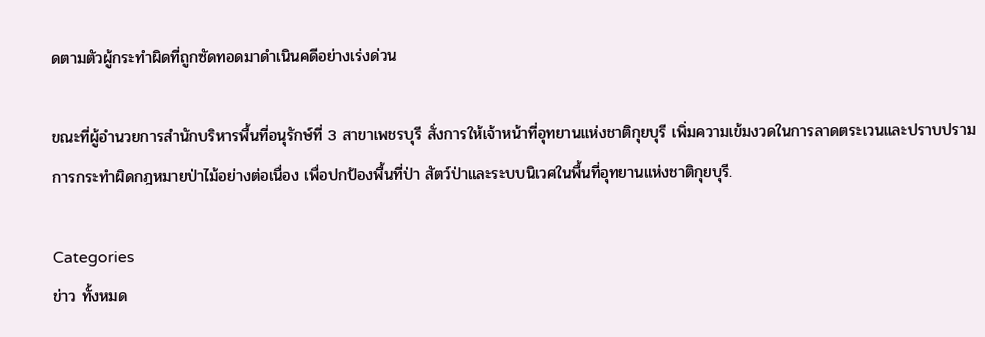ดตามตัวผู้กระทำผิดที่ถูกซัดทอดมาดำเนินคดีอย่างเร่งด่วน

ขณะที่ผู้อำนวยการสำนักบริหารพื้นที่อนุรักษ์ที่ 3 สาขาเพชรบุรี สั่งการให้เจ้าหน้าที่อุทยานแห่งชาติกุยบุรี เพิ่มความเข้มงวดในการลาดตระเวนและปราบปรามการกระทำผิดกฎหมายป่าไม้อย่างต่อเนื่อง เพื่อปกป้องพื้นที่ป่า สัตว์ป่าและระบบนิเวศในพื้นที่อุทยานแห่งชาติกุยบุรี.

Categories
ข่าว ทั้งหมด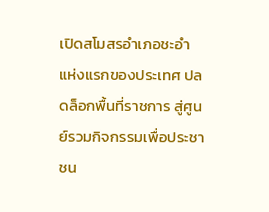เปิดสโมสรอำเภอชะอำ แห่งแรกของประเทศ ปลดล็อกพื้นที่ราชการ สู่ศูนย์รวมกิจกรรมเพื่อประชาชน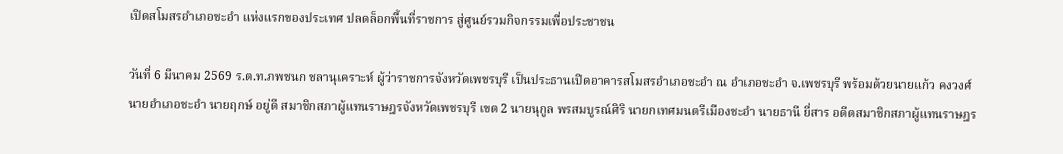เปิดสโมสรอำเภอชะอำ แห่งแรกของประเทศ ปลดล็อกพื้นที่ราชการ สู่ศูนย์รวมกิจกรรมเพื่อประชาชน

วันที่ 6 มีนาคม 2569 ร.ต.ท.ภพชนก ชลานุเคราะห์ ผู้ว่าราชการจังหวัดเพชรบุรี เป็นประธานเปิดอาคารสโมสรอำเภอชะอำ ณ อำเภอชะอำ จ.เพชรบุรี พร้อมด้วยนายแก้ว คงวงศ์ นายอำเภอชะอำ นายฤกษ์ อยู่ดี สมาชิกสภาผู้แทนราษฎรจังหวัดเพชรบุรี เขต 2 นายนุกูล พรสมบูรณ์ศิริ นายกเทศมนตรีเมืองชะอำ นายธานี ยี่สาร อดีตสมาชิกสภาผู้แทนราษฎร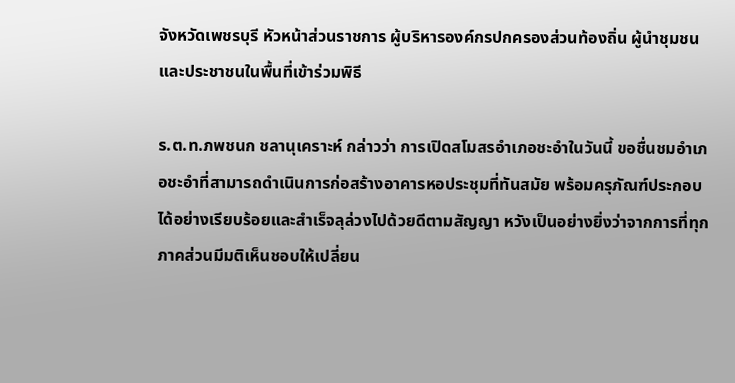จังหวัดเพชรบุรี หัวหน้าส่วนราชการ ผู้บริหารองค์กรปกครองส่วนท้องถิ่น ผู้นำชุมชน และประชาชนในพื้นที่เข้าร่วมพิธี

ร.ต.ท.ภพชนก ชลานุเคราะห์ กล่าวว่า การเปิดสโมสรอำเภอชะอำในวันนี้ ขอชื่นชมอำเภอชะอำที่สามารถดำเนินการก่อสร้างอาคารหอประชุมที่ทันสมัย พร้อมครุภัณฑ์ประกอบได้อย่างเรียบร้อยและสำเร็จลุล่วงไปด้วยดีตามสัญญา หวังเป็นอย่างยิ่งว่าจากการที่ทุกภาคส่วนมีมติเห็นชอบให้เปลี่ยน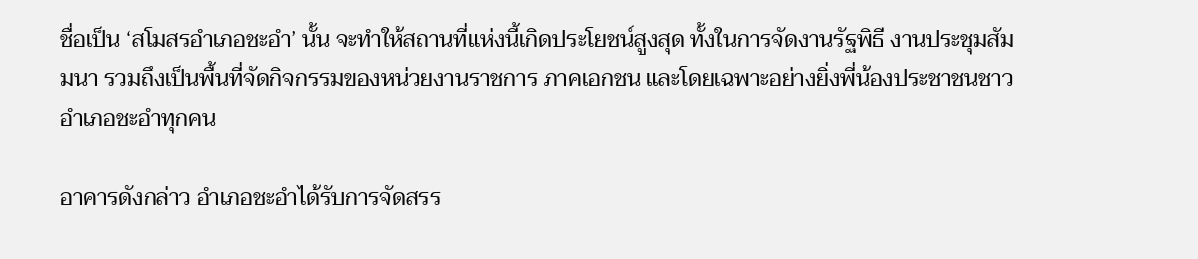ชื่อเป็น ‘สโมสรอำเภอชะอำ’ นั้น จะทำให้สถานที่แห่งนี้เกิดประโยชน์สูงสุด ทั้งในการจัดงานรัฐพิธี งานประชุมสัมมนา รวมถึงเป็นพื้นที่จัดกิจกรรมของหน่วยงานราชการ ภาคเอกชน และโดยเฉพาะอย่างยิ่งพี่น้องประชาชนชาวอำเภอชะอำทุกคน

อาคารดังกล่าว อำเภอชะอำได้รับการจัดสรร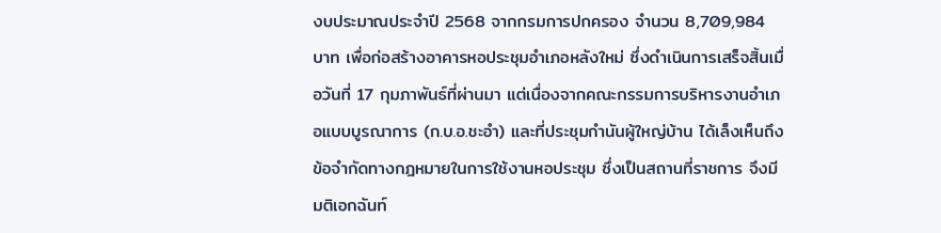งบประมาณประจำปี 2568 จากกรมการปกครอง จำนวน 8,709,984 บาท เพื่อก่อสร้างอาคารหอประชุมอำเภอหลังใหม่ ซึ่งดำเนินการเสร็จสิ้นเมื่อวันที่ 17 กุมภาพันธ์ที่ผ่านมา แต่เนื่องจากคณะกรรมการบริหารงานอำเภอแบบบูรณาการ (ก.บ.อ.ชะอำ) และที่ประชุมกำนันผู้ใหญ่บ้าน ได้เล็งเห็นถึงข้อจำกัดทางกฎหมายในการใช้งานหอประชุม ซึ่งเป็นสถานที่ราชการ จึงมีมติเอกฉันท์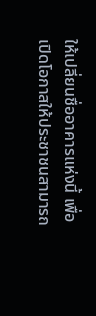ให้เปลี่ยนชื่ออาคารแห่งนี้ เพื่อเปิดโอกาสให้ประชาชนสามารถ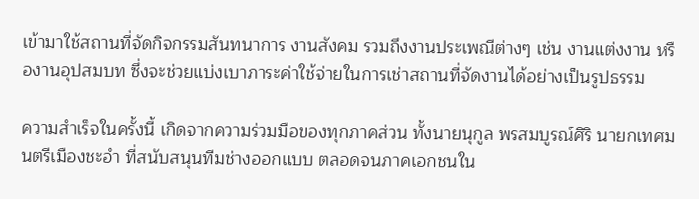เข้ามาใช้สถานที่จัดกิจกรรมสันทนาการ งานสังคม รวมถึงงานประเพณีต่างๆ เช่น งานแต่งงาน หรืองานอุปสมบท ซึ่งจะช่วยแบ่งเบาภาระค่าใช้จ่ายในการเช่าสถานที่จัดงานได้อย่างเป็นรูปธรรม

ความสำเร็จในครั้งนี้ เกิดจากความร่วมมือของทุกภาคส่วน ทั้งนายนุกูล พรสมบูรณ์ศิริ นายกเทศมนตรีเมืองชะอำ ที่สนับสนุนทีมช่างออกแบบ ตลอดจนภาคเอกชนใน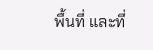พื้นที่ และที่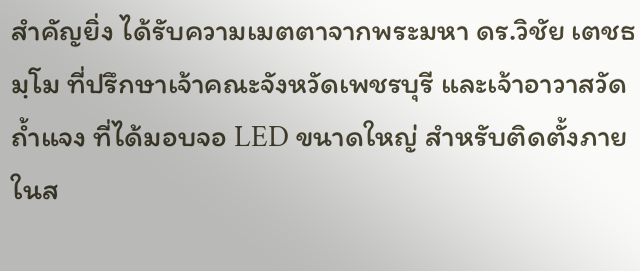สำคัญยิ่ง ได้รับความเมตตาจากพระมหา ดร.วิชัย เตชธมฺโม ที่ปรึกษาเจ้าคณะจังหวัดเพชรบุรี และเจ้าอาวาสวัดถ้ำแจง ที่ได้มอบจอ LED ขนาดใหญ่ สำหรับติดตั้งภายในส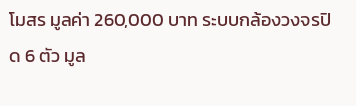โมสร มูลค่า 260,000 บาท ระบบกล้องวงจรปิด 6 ตัว มูล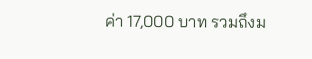ค่า 17,000 บาท รวมถึงม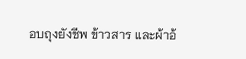อบถุงยังชีพ ข้าวสาร และผ้าอ้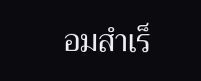อมสำเร็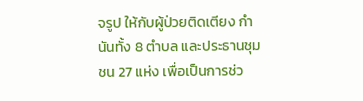จรูป ให้กับผู้ป่วยติดเตียง กำนันทั้ง 8 ตำบล และประธานชุมชน 27 แห่ง เพื่อเป็นการช่ว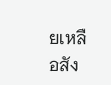ยเหลือสัง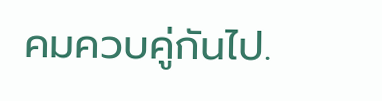คมควบคู่กันไป.